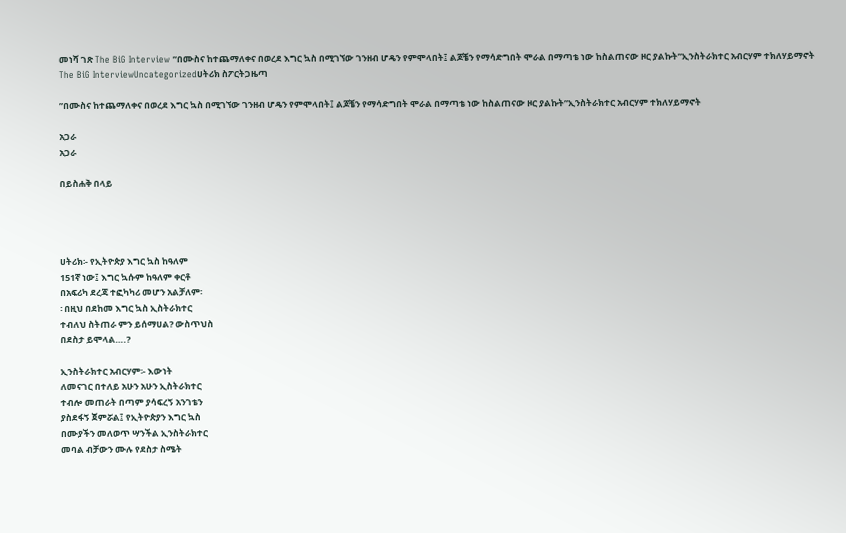መነሻ ገጽ The BiG Interview ”በሙስና ከተጨማለቀና በወረደ እግር ኳስ በሚገኘው ገንዘብ ሆዴን የምሞላበት፤ ልጆቼን የማሳድግበት ሞራል በማጣቴ ነው ከስልጠናው ዞር ያልኩት”ኢንስትራክተር አብርሃም ተክለሃይማኖት
The BiG InterviewUncategorizedሀትሪክ ስፖርትጋዜጣ

”በሙስና ከተጨማለቀና በወረደ እግር ኳስ በሚገኘው ገንዘብ ሆዴን የምሞላበት፤ ልጆቼን የማሳድግበት ሞራል በማጣቴ ነው ከስልጠናው ዞር ያልኩት”ኢንስትራክተር አብርሃም ተክለሃይማኖት

አጋራ
አጋራ

በይስሐቅ በላይ




ሀትሪክ፡- የኢትዮጵያ እግር ኳስ ከዓለም
151ኛ ነው፤ እግር ኳሱም ከዓለም ቀርቶ
በአፍሪካ ደረጃ ተፎካካሪ መሆን አልቻለም፡
፡ በዚህ በደከመ እግር ኳስ ኢስትራክተር
ተብለህ ስትጠራ ምን ይሰማሀል? ውስጥህስ
በደስታ ይሞላል….?

ኢንስትራክተር አብርሃም፡- እውነት
ለመናገር በተለይ አሁን አሁን ኢስትራክተር
ተብሎ መጠራት በጣም ያሳፍረኝ አንገቴን
ያስደፋኝ ጀምሯል፤ የኢትዮጵያን እግር ኳስ
በሙያችን መለወጥ ሣንችል ኢንስትራክተር
መባል ብቻውን ሙሉ የደስታ ስሜት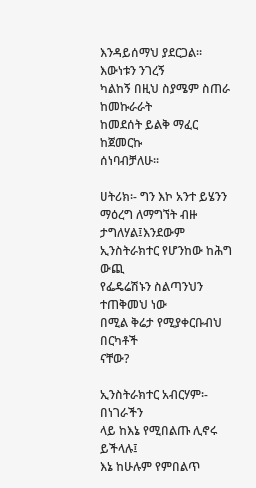እንዳይሰማህ ያደርጋል፡፡ እውነቱን ንገረኝ
ካልከኝ በዚህ ስያሜም ስጠራ ከመኩራራት
ከመደሰት ይልቅ ማፈር ከጀመርኩ
ሰነባብቻለሁ፡፡

ሀትሪክ፡- ግን እኮ አንተ ይሄንን
ማዕረግ ለማግኘት ብዙ ታግለሃል፤እንደውም
ኢንስትራክተር የሆንከው ከሕግ ውጪ
የፌዴሬሽኑን ስልጣንህን ተጠቅመህ ነው
በሚል ቅሬታ የሚያቀርቡብህ በርካቶች
ናቸው?

ኢንስትራክተር አብርሃም፡- በነገራችን
ላይ ከእኔ የሚበልጡ ሊኖሩ ይችላሉ፤
እኔ ከሁሉም የምበልጥ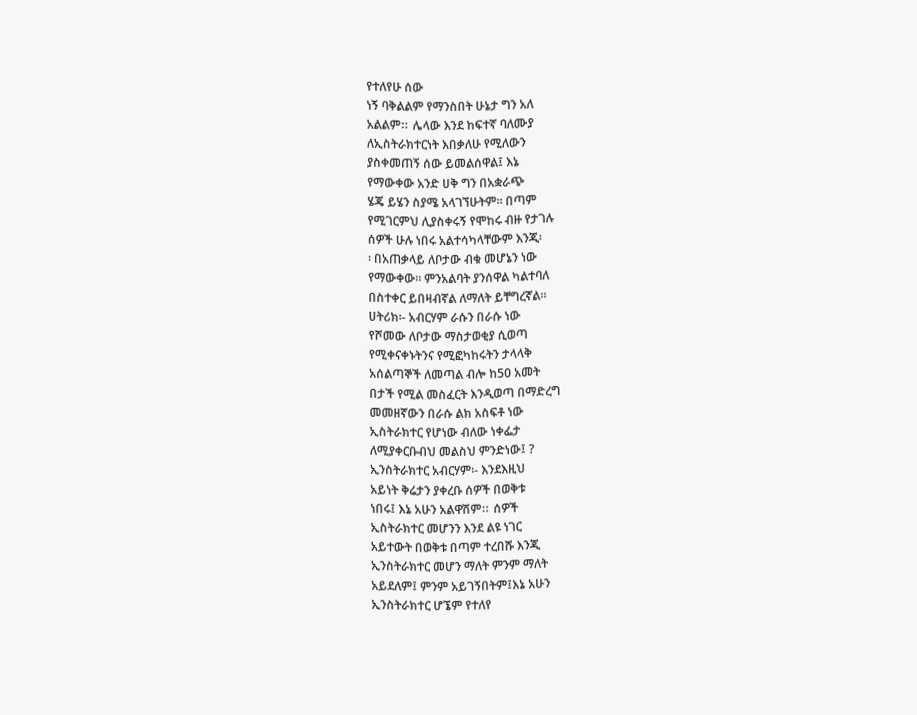የተለየሁ ሰው
ነኝ ባቅልልም የማንስበት ሁኔታ ግን አለ
አልልምⵆ ሌላው እንደ ከፍተኛ ባለሙያ
ለኢስትራክተርነት እበቃለሁ የሚለውን
ያስቀመጠኝ ሰው ይመልሰዋል፤ እኔ
የማውቀው አንድ ሀቅ ግን በአቋራጭ
ሄጄ ይሄን ስያሜ አላገኘሁትም፡፡ በጣም
የሚገርምህ ሊያስቀሩኝ የሞከሩ ብዙ የታገሉ
ሰዎች ሁሉ ነበሩ አልተሳካላቸውም እንጂ፡
፡ በአጠቃላይ ለቦታው ብቁ መሆኔን ነው
የማውቀው፡፡ ምንአልባት ያንሰዋል ካልተባለ
በስተቀር ይበዛብኛል ለማለት ይቸግረኛል፡፡
ሀትሪክ፡- አብርሃም ራሱን በራሱ ነው
የሾመው ለቦታው ማስታወቂያ ሲወጣ
የሚቀናቀኑትንና የሚፎካከሩትን ታላላቅ
አሰልጣኞች ለመጣል ብሎ ከ50 አመት
በታች የሚል መስፈርት እንዲወጣ በማድረግ
መመዘኛውን በራሱ ልክ አስፍቶ ነው
ኢስትራክተር የሆነው ብለው ነቀፌታ
ለሚያቀርቡብህ መልስህ ምንድነው፤ ?
ኢንስትራክተር አብርሃም፡- እንደእዚህ
አይነት ቅሬታን ያቀረቡ ሰዎች በወቅቱ
ነበሩ፤ እኔ አሁን አልዋሽምⵆ ሰዎች
ኢስትራክተር መሆንን እንደ ልዩ ነገር
አይተውት በወቅቱ በጣም ተረበሹ እንጂ
ኢንስትራክተር መሆን ማለት ምንም ማለት
አይደለም፤ ምንም አይገኝበትም፤እኔ አሁን
ኢንስትራክተር ሆኜም የተለየ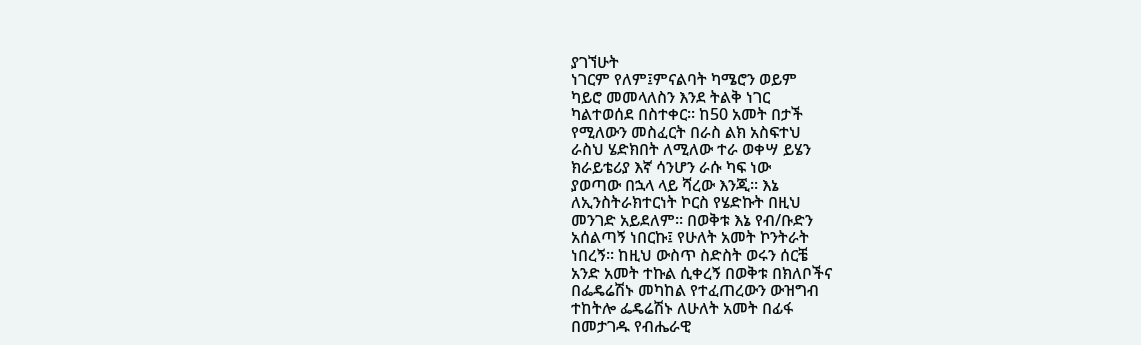ያገኘሁት
ነገርም የለም፤ምናልባት ካሜሮን ወይም
ካይሮ መመላለስን እንደ ትልቅ ነገር
ካልተወሰደ በስተቀር፡፡ ከ50 አመት በታች
የሚለውን መስፈርት በራስ ልክ አስፍተህ
ራስህ ሄድክበት ለሚለው ተራ ወቀሣ ይሄን
ክራይቴሪያ እኛ ሳንሆን ራሱ ካፍ ነው
ያወጣው በኋላ ላይ ሻረው እንጂ፡፡ እኔ
ለኢንስትራክተርነት ኮርስ የሄድኩት በዚህ
መንገድ አይደለም፡፡ በወቅቱ እኔ የብ/ቡድን
አሰልጣኝ ነበርኩ፤ የሁለት አመት ኮንትራት
ነበረኝ፡፡ ከዚህ ውስጥ ስድስት ወሩን ሰርቼ
አንድ አመት ተኩል ሲቀረኝ በወቅቱ በክለቦችና
በፌዴሬሽኑ መካከል የተፈጠረውን ውዝግብ
ተከትሎ ፌዴሬሽኑ ለሁለት አመት በፊፋ
በመታገዱ የብሔራዊ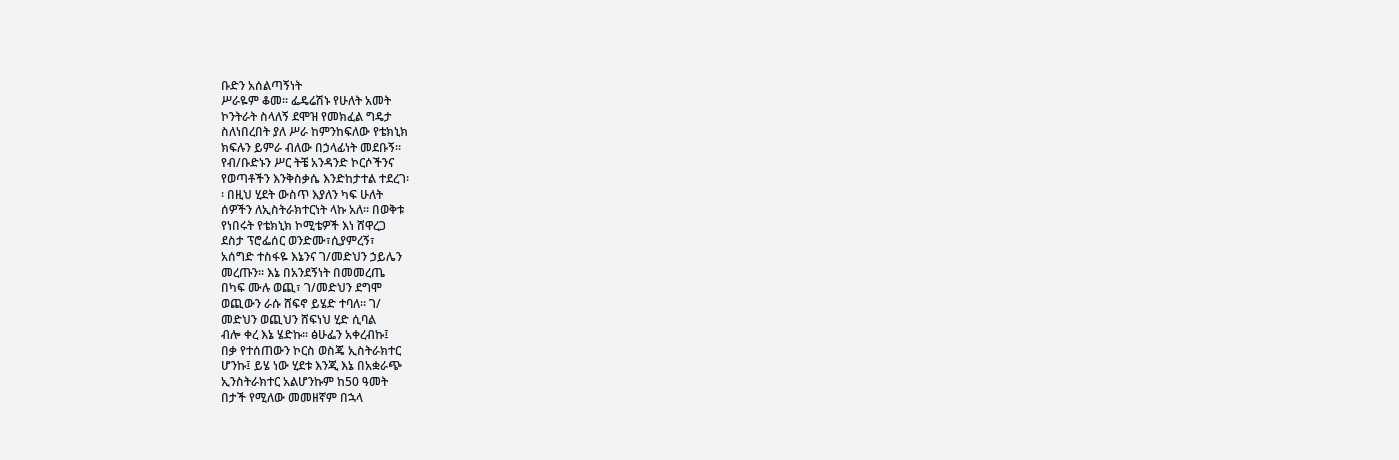ቡድን አሰልጣኝነት
ሥራዬም ቆመ፡፡ ፌዴሬሽኑ የሁለት አመት
ኮንትራት ስላለኝ ደሞዝ የመክፈል ግዴታ
ስለነበረበት ያለ ሥራ ከምንከፍለው የቴክኒክ
ክፍሉን ይምራ ብለው በኃላፊነት መደቡኝ፡፡
የብ/ቡድኑን ሥር ትቼ አንዳንድ ኮርሶችንና
የወጣቶችን እንቅስቃሴ እንድከታተል ተደረገ፡
፡ በዚህ ሂደት ውስጥ እያለን ካፍ ሁለት
ሰዎችን ለኢስትራክተርነት ላኩ አለ፡፡ በወቅቱ
የነበሩት የቴክኒክ ኮሚቴዎች እነ ሸዋረጋ
ደስታ ፕሮፌሰር ወንድሙ፣ሲያምረኝ፣
አሰግድ ተስፋዬ እኔንና ገ/መድህን ኃይሌን
መረጡን፡፡ እኔ በአንደኝነት በመመረጤ
በካፍ ሙሉ ወጪ፣ ገ/መድህን ደግሞ
ወጪውን ራሱ ሸፍኖ ይሄድ ተባለ፡፡ ገ/
መድህን ወጪህን ሸፍነህ ሂድ ሲባል
ብሎ ቀረ እኔ ሄድኩ፡፡ ፅሁፌን አቀረብኩ፤
በቃ የተሰጠውን ኮርስ ወስጄ ኢስትራክተር
ሆንኩ፤ ይሄ ነው ሂደቱ እንጂ እኔ በአቋራጭ
ኢንስትራክተር አልሆንኩም ከ50 ዓመት
በታች የሚለው መመዘኛም በኋላ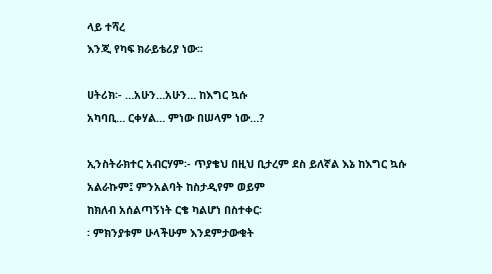ላይ ተሻረ
እንጂ የካፍ ክራይቴሪያ ነው፡፡

ሀትሪክ፡- …አሁን…አሁን… ከእግር ኳሱ
አካባቢ… ርቀሃል… ምነው በሠላም ነው…?

ኢንስትራክተር አብርሃም፡- ጥያቄህ በዚህ ቢታረም ደስ ይለኛል እኔ ከእግር ኳሱ
አልራኩም፤ ምንአልባት ከስታዲየም ወይም
ከክለብ አሰልጣኝነት ርቄ ካልሆነ በስተቀር፡
፡ ምክንያቱም ሁላችሁም እንደምታውቁት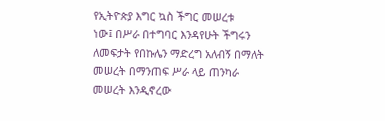የኢትዮጵያ እግር ኳስ ችግር መሠረቱ
ነው፤ በሥራ በተግባር እንዳየሁት ችግሩን
ለመፍታት የበኩሌን ማድረግ አለብኝ በማለት
መሠረት በማንጠፍ ሥራ ላይ ጠንካራ
መሠረት እንዲኖረው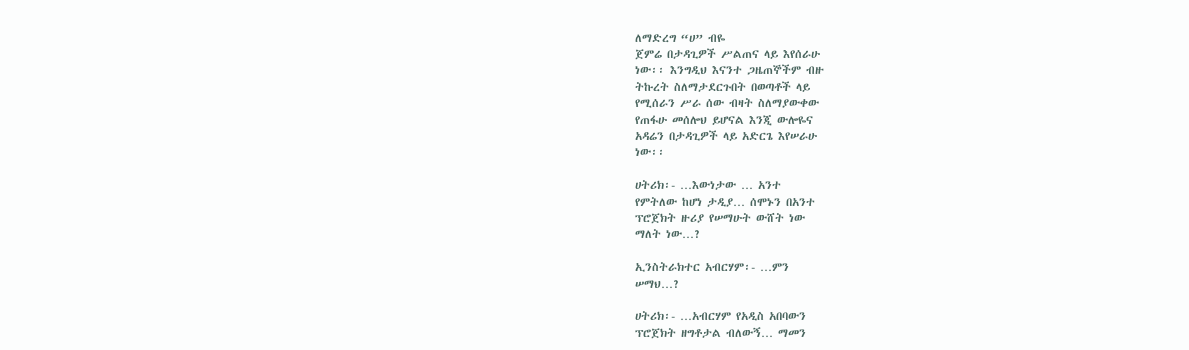ለማድረግ “ሀ” ብዬ
ጀምሬ በታዳጊዎች ሥልጠና ላይ እየሰራሁ
ነው፡፡ እንግዲህ እናንተ ጋዜጠኞችም ብዙ
ትኩረት ስለማታደርጉበት በወጣቶች ላይ
የሚሰራን ሥራ ሰው ብዛት ስለማያውቀው
የጠፋሁ መሰሎህ ይሆናል እንጂ ውሎዬና
አዳሬን በታዳጊዎች ላይ አድርጌ እየሠራሁ
ነው፡፡

ሀትሪክ፡- …እውነታው … አንተ
የምትለው ከሆነ ታዲያ… ሰሞኑን በአንተ
ፕሮጀክት ዙሪያ የሠማሁት ውሸት ነው
ማለት ነው…?

ኢንስትራክተር አብርሃም፡- …ምን
ሠማህ…?

ሀትሪክ፡- …አብርሃም የአዲስ አበባውን
ፕሮጀክት ዘግቶታል ብለውኝ… ማመን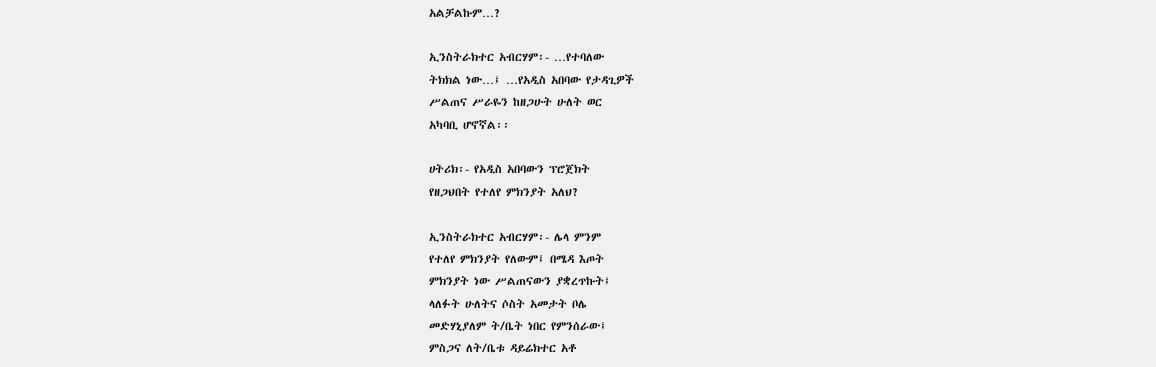አልቻልኩም…?

ኢንስትራክተር አብርሃም፡- …የተባለው
ትክክል ነው…፤ …የአዲስ አበባው የታዳጊዎች
ሥልጠና ሥራዬን ከዘጋሁት ሁለት ወር
አካባቢ ሆኖኛል፡፡

ሀትሪክ፡- የአዲስ አበባውን ፕሮጀክት
የዘጋህበት የተለየ ምክንያት አለህ?

ኢንስትራክተር አብርሃም፡- ሌላ ምንም
የተለየ ምክንያት የለውም፤ በሜዳ እጦት
ምክንያት ነው ሥልጠናውን ያቋረጥኩት፤
ላለፉት ሁለትና ሶስት አመታት ቦሌ
መድሃኒያለም ት/ቤት ነበር የምንሰራው፤
ምስጋና ለት/ቤቱ ዳይሬክተር አቶ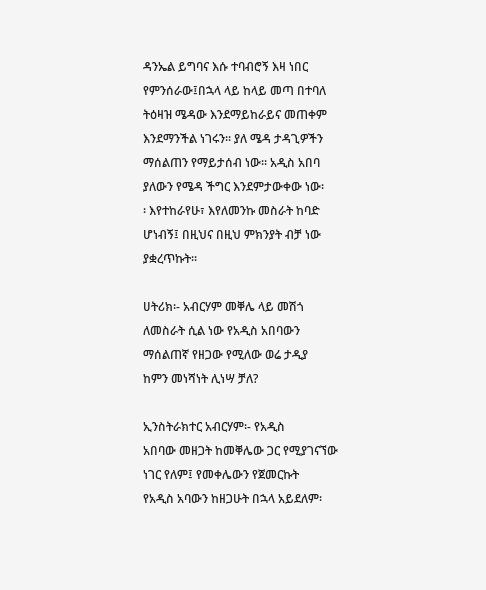ዳንኤል ይግባና እሱ ተባብሮኝ እዛ ነበር
የምንሰራው፤በኋላ ላይ ከላይ መጣ በተባለ
ትዕዛዝ ሜዳው እንደማይከራይና መጠቀም
እንደማንችል ነገሩን፡፡ ያለ ሜዳ ታዳጊዎችን
ማሰልጠን የማይታሰብ ነው፡፡ አዲስ አበባ
ያለውን የሜዳ ችግር እንደምታውቀው ነው፡
፡ እየተከራየሁ፣ እየለመንኩ መስራት ከባድ
ሆነብኝ፤ በዚህና በዚህ ምክንያት ብቻ ነው
ያቋረጥኩት፡፡

ሀትሪክ፡- አብርሃም መቐሌ ላይ መሽጎ
ለመስራት ሲል ነው የአዲስ አበባውን
ማሰልጠኛ የዘጋው የሚለው ወሬ ታዲያ
ከምን መነሻነት ሊነሣ ቻለ?

ኢንስትራክተር አብርሃም፡- የአዲስ
አበባው መዘጋት ከመቐሌው ጋር የሚያገናኘው
ነገር የለም፤ የመቀሌውን የጀመርኩት
የአዲስ አባውን ከዘጋሁት በኋላ አይደለም፡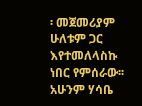፡ መጀመሪያም ሁለቱም ጋር እየተመለላስኩ
ነበር የምሰራው፡፡ አሁንም ሃሳቤ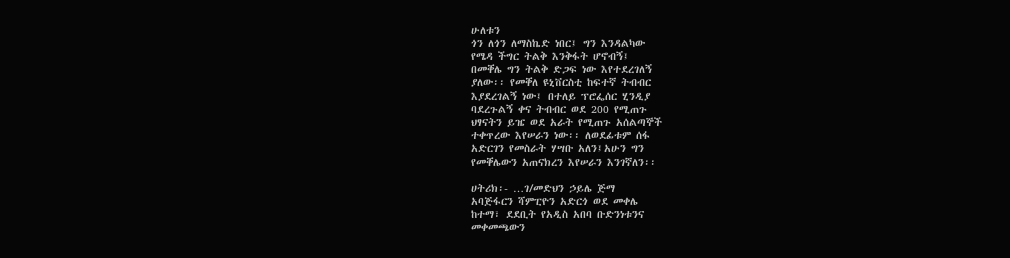ሁለቱን
ጎን ለጎን ለማስኬድ ነበር፤ ግን እንዳልካው
የሜዳ ችግር ትልቅ እንቅፋት ሆኖብኝ፤
በመቐሌ ግን ትልቅ ድጋፍ ነው እየተደረገለኝ
ያለው፡፡ የመቐለ ዩኒቨርስቲ ከፍተኛ ትብብር
እያደረገልኝ ነው፤ በተለይ ፕሮፌሰር ሂንዲያ
ባደረጉልኝ ቀና ትብብር ወደ 200 የሚጠጉ
ህፃናትን ይዤ ወደ አራት የሚጠጉ አሰልጣኞች
ተቀጥረው እየሠራን ነው፡፡ ለወደፊቱም ሰፋ
አድርገን የመስራት ሃሣቡ አለን፤አሁን ግን
የመቐሌውን አጠናክረን እየሠራን እንገኛለን፡፡

ሀትሪክ፡- …ገ/መድህን ኃይሌ ጅማ
አባጅፋርን ሻምፒዮን አድርጎ ወደ መቀሌ
ከተማ፣ ደደቢት የአዲስ አበባ ቡድንነቱንና
መቀመጫውን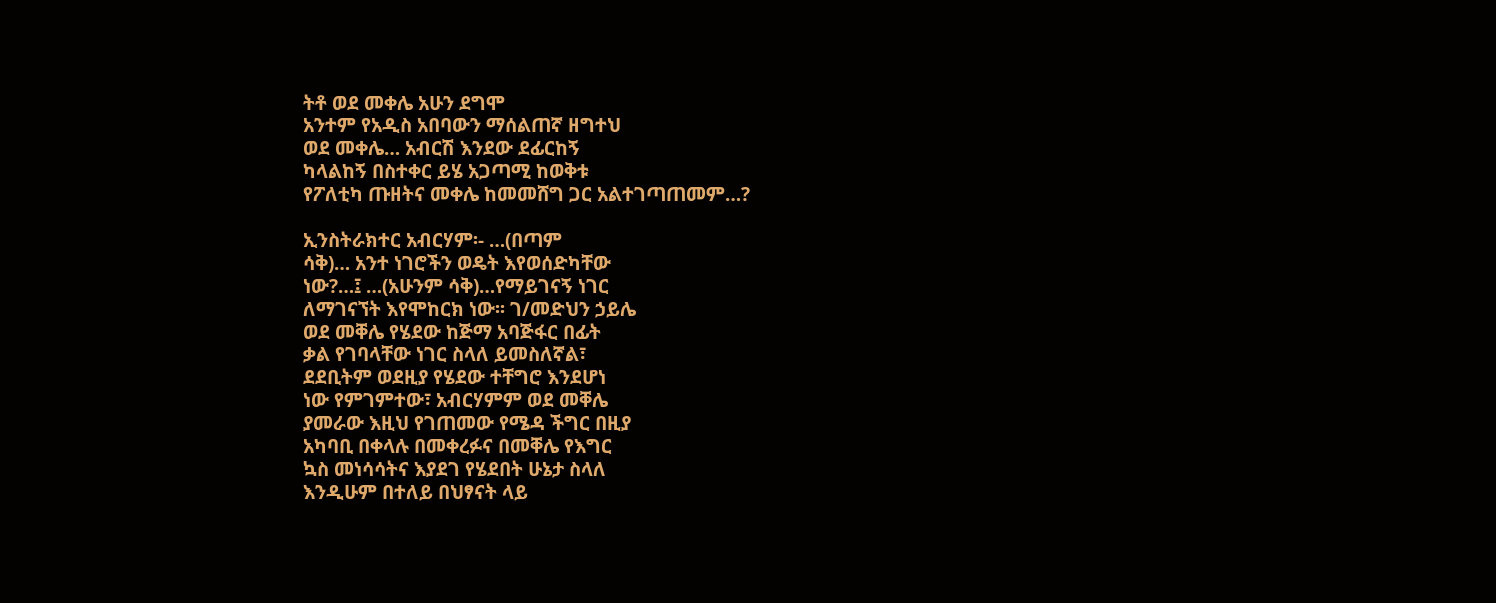ትቶ ወደ መቀሌ አሁን ደግሞ
አንተም የአዲስ አበባውን ማሰልጠኛ ዘግተህ
ወደ መቀሌ… አብርሽ እንደው ደፊርከኝ
ካላልከኝ በስተቀር ይሄ አጋጣሚ ከወቅቱ
የፖለቲካ ጡዘትና መቀሌ ከመመሸግ ጋር አልተገጣጠመም…?

ኢንስትራክተር አብርሃም፡- …(በጣም
ሳቅ)… አንተ ነገሮችን ወዴት እየወሰድካቸው
ነው?…፤ …(አሁንም ሳቅ)…የማይገናኝ ነገር
ለማገናኘት እየሞከርክ ነው፡፡ ገ/መድህን ኃይሌ
ወደ መቐሌ የሄደው ከጅማ አባጅፋር በፊት
ቃል የገባላቸው ነገር ስላለ ይመስለኛል፣
ደደቢትም ወደዚያ የሄደው ተቸግሮ እንደሆነ
ነው የምገምተው፣ አብርሃምም ወደ መቐሌ
ያመራው እዚህ የገጠመው የሜዳ ችግር በዚያ
አካባቢ በቀላሉ በመቀረፉና በመቐሌ የእግር
ኳስ መነሳሳትና እያደገ የሄደበት ሁኔታ ስላለ
እንዲሁም በተለይ በህፃናት ላይ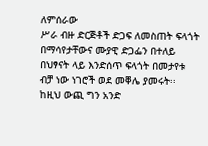ለምሰራው
ሥራ ብዙ ድርጅቶች ድጋፍ ለመስጠት ፍላጎት
በማሳየታቸውና ሙያዊ ድጋፌን በተለይ
በህፃናት ላይ እንድሰጥ ፍላጎት በመታየቱ
ብቻ ነው ነገሮች ወደ መቐሌ ያመሩት፡፡
ከዚህ ውጪ ግን አንድ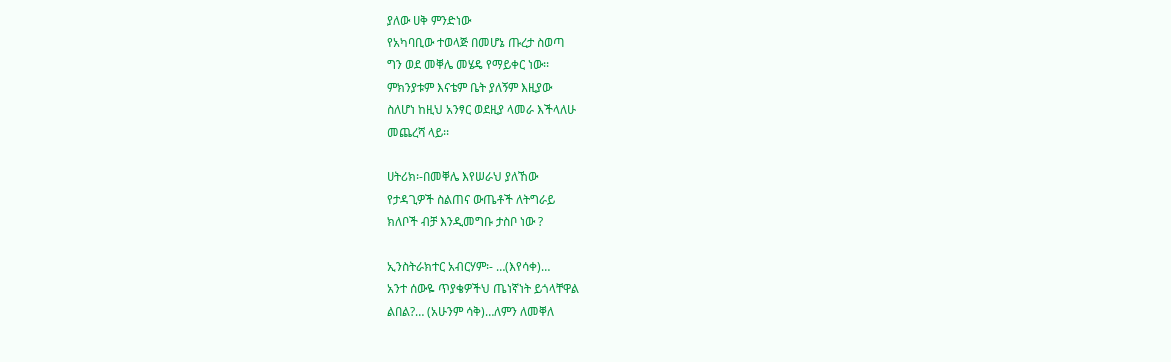ያለው ሀቅ ምንድነው
የአካባቢው ተወላጅ በመሆኔ ጡረታ ስወጣ
ግን ወደ መቐሌ መሄዴ የማይቀር ነው፡፡
ምክንያቱም እናቴም ቤት ያለኝም እዚያው
ስለሆነ ከዚህ አንፃር ወደዚያ ላመራ እችላለሁ
መጨረሻ ላይ፡፡

ሀትሪክ፡-በመቐሌ እየሠራህ ያለኸው
የታዳጊዎች ስልጠና ውጤቶች ለትግራይ
ክለቦች ብቻ እንዲመግቡ ታስቦ ነው ?

ኢንስትራክተር አብርሃም፡- …(እየሳቀ)…
አንተ ሰውዬ ጥያቄዎችህ ጤነኛነት ይጎላቸዋል
ልበል?… (አሁንም ሳቅ)…ለምን ለመቐለ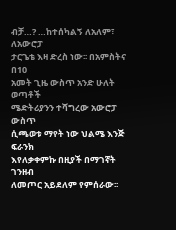ብቻ…? …ከተሰካልኝ ለአለም፣ ለአውሮፓ
ታርጌቴ እዛ ድረስ ነው፡፡ በአምስትና በ10
አመት ጊዜ ውስጥ አንድ ሁለት ወጣቶች
ሜድትሪያንን ተሻግረው አውሮፓ ውስጥ
ሲጫወቱ ማየት ነው ህልሜ እንጅ ፍራንክ
እየለቃቀምኩ በዚያች በማገኛት ገንዘብ
ለመጦር አይደለም የምሰራው፡፡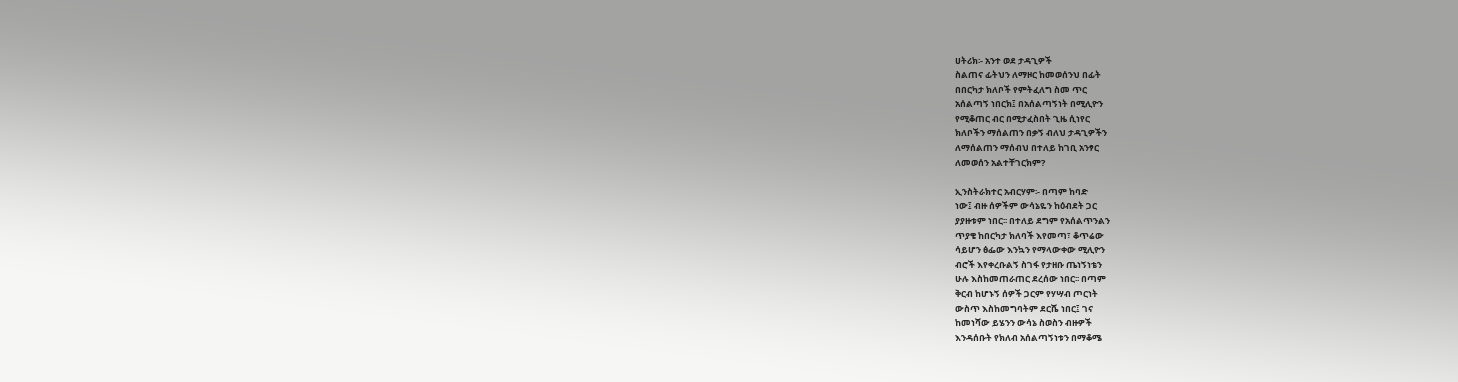ሀትሪክ፡- አንተ ወደ ታዳጊዎች
ስልጠና ፊትህን ለማዞር ከመወሰንህ በፊት
በበርካታ ክለቦች የምትፈለግ ስመ ጥር
አሰልጣኝ ነበርክ፤ በአሰልጣኝነት በሚሊዮን
የሚቆጠር ብር በሚታፈስበት ጊዜ ሲነየር
ክለቦችን ማሰልጠን በቃኝ ብለህ ታዳጊዎችን
ለማሰልጠን ማሰብህ በተለይ ከገቢ አንፃር
ለመወሰን አልተቸገርክም?

ኢንስትራክተር አብርሃም፡- በጣም ከባድ
ነው፤ ብዙ ሰዎችም ውሳኔዬን ከዕብደት ጋር
ያያዙቱም ነበር፡፡ በተለይ ደግም የአሰልጥንልን
ጥያቄ ከበርካታ ክለባች እየመጣ፣ ቆጥሬው
ሳይሆን ፅፌው እንኳን የማላውቀው ሚሊዮን
ብሮች እየቀረቡልኝ ስገፋ የታዘቡ ጤነኝነቴን
ሁሉ እስከመጠራጠር ደረሰው ነበር፡፡ በጣም
ቅርብ ከሆኑኝ ሰዎች ጋርም የሃሣብ ጦርነት
ውስጥ እስከመግባትም ደርሼ ነበር፤ ገና
ከመነሻው ይሄንን ውሳኔ ስወስን ብዙዎች
እንዳሰቡት የክለብ አሰልጣኝነቱን በማቆሜ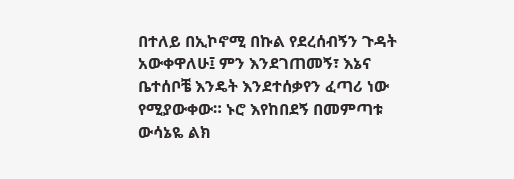በተለይ በኢኮኖሚ በኩል የደረሰብኝን ጉዳት
አውቀዋለሁ፤ ምን እንደገጠመኝ፣ እኔና
ቤተሰቦቼ እንዴት እንደተሰቃየን ፈጣሪ ነው
የሚያውቀው። ኑሮ እየከበደኝ በመምጣቱ
ውሳኔዬ ልክ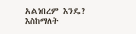አልነበረም እንዴ? እስከማለት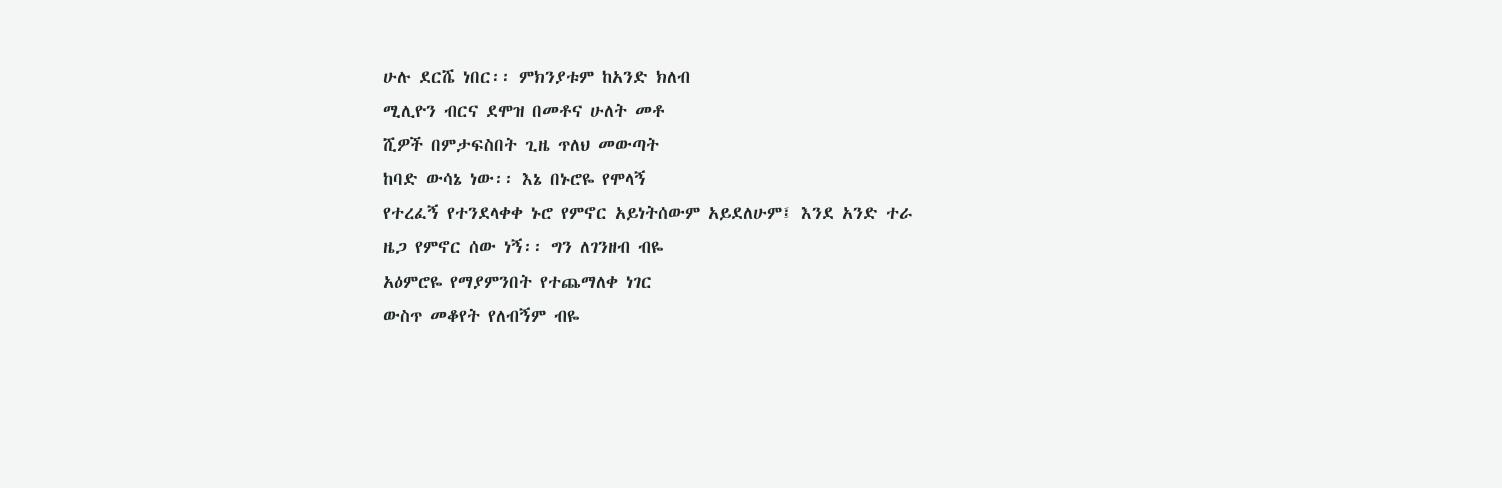ሁሉ ደርሼ ነበር፡፡ ምክንያቱም ከአንድ ክለብ
ሚሊዮን ብርና ደሞዝ በመቶና ሁለት መቶ
ሺዎች በምታፍስበት ጊዜ ጥለህ መውጣት
ከባድ ውሳኔ ነው፡፡ እኔ በኑሮዬ የሞላኝ
የተረፈኝ የተንደላቀቀ ኑሮ የምኖር አይነትሰውም አይደለሁም፤ እንደ አንድ ተራ
ዜጋ የምኖር ሰው ነኝ፡፡ ግን ለገንዘብ ብዬ
አዕምሮዬ የማያምንበት የተጨማለቀ ነገር
ውስጥ መቆየት የለብኝም ብዬ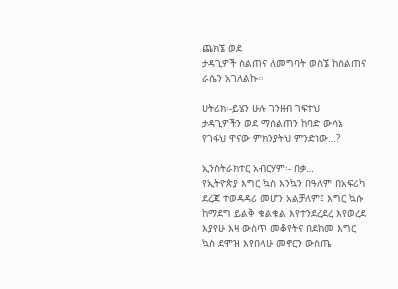ጨክኜ ወደ
ታዳጊዎች ስልጠና ለመግባት ወስኜ ከስልጠና
ራሴን አገለልኩ፡፡

ሀትሪክ፡-ይሄን ሁሉ ገንዘብ ገፍተህ
ታዳጊዎችን ወደ ማሰልጠን ከባድ ውሳኔ
የገፋህ ዋናው ምክንያትህ ምንድነው…?

ኢንስትራክተር አብርሃም፡- በቃ…
የኢትዮጵያ እግር ኳስ እንኳን በዓለም በአፍሪካ
ደረጃ ተወዳዳሪ መሆን አልቻለም፤ እግር ኳሱ
ከማደግ ይልቅ ቁልቁል እየተንደረደረ እየወረደ
እያየሁ እዛ ውስጥ መቆየትና በደከመ እግር
ኳስ ደሞዝ እየበላሁ መኖርን ውስጤ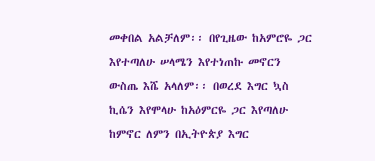መቀበል አልቻለም፡፡ በየጊዜው ከአምሮዬ ጋር
እየተጣለሁ ሠላሜን እየተነጠኩ መኖርን
ውስጤ እሼ አላለም፡፡ በወረደ እግር ኳስ
ኪሴን እየሞላሁ ከአዕምርዬ ጋር እየጣለሁ
ከምኖር ለምን በኢትዮጵያ እግር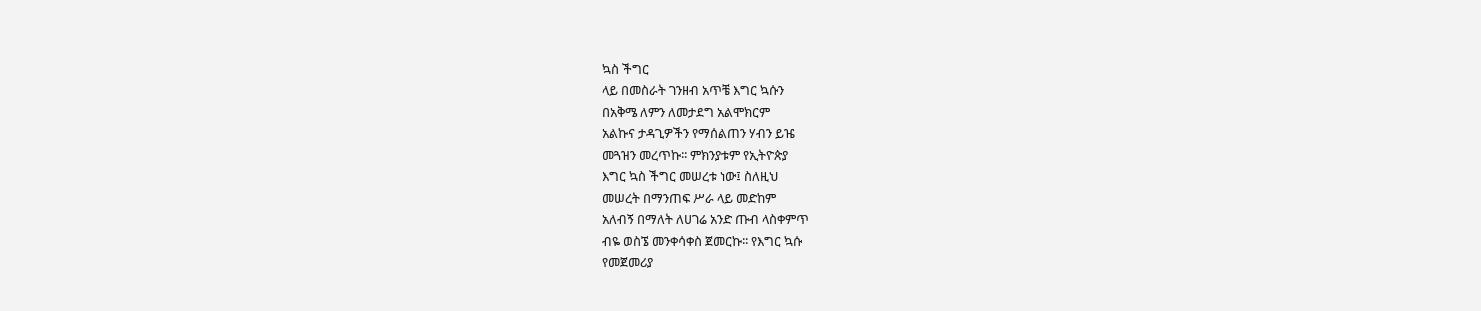ኳስ ችግር
ላይ በመስራት ገንዘብ አጥቼ እግር ኳሱን
በአቅሜ ለምን ለመታደግ አልሞክርም
አልኩና ታዳጊዎችን የማሰልጠን ሃብን ይዤ
መጓዝን መረጥኩ፡፡ ምክንያቱም የኢትዮጵያ
እግር ኳስ ችግር መሠረቱ ነው፤ ስለዚህ
መሠረት በማንጠፍ ሥራ ላይ መድከም
አለብኝ በማለት ለሀገሬ አንድ ጡብ ላስቀምጥ
ብዬ ወስኜ መንቀሳቀስ ጀመርኩ፡፡ የእግር ኳሱ
የመጀመሪያ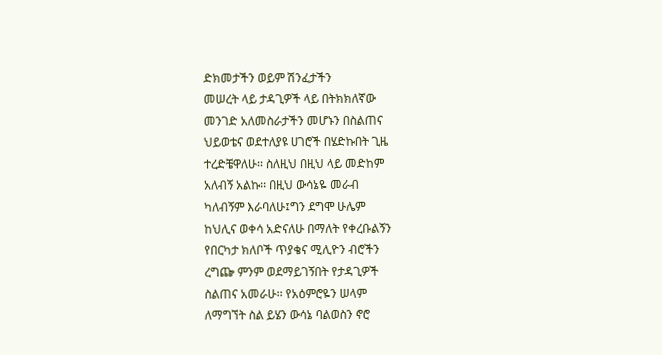ድክመታችን ወይም ሽንፈታችን
መሠረት ላይ ታዳጊዎች ላይ በትክክለኛው
መንገድ አለመስራታችን መሆኑን በስልጠና
ህይወቴና ወደተለያዩ ሀገሮች በሄድኩበት ጊዜ
ተረድቼዋለሁ፡፡ ስለዚህ በዚህ ላይ መድከም
አለብኝ አልኩ፡፡ በዚህ ውሳኔዬ መራብ
ካለብኝም እራባለሁ፤ግን ደግሞ ሁሌም
ከህሊና ወቀሳ አድናለሁ በማለት የቀረቡልኝን
የበርካታ ክለቦች ጥያቄና ሚሊዮን ብሮችን
ረግጬ ምንም ወደማይገኝበት የታዳጊዎች
ስልጠና አመራሁ፡፡ የአዕምሮዬን ሠላም
ለማግኘት ስል ይሄን ውሳኔ ባልወስን ኖሮ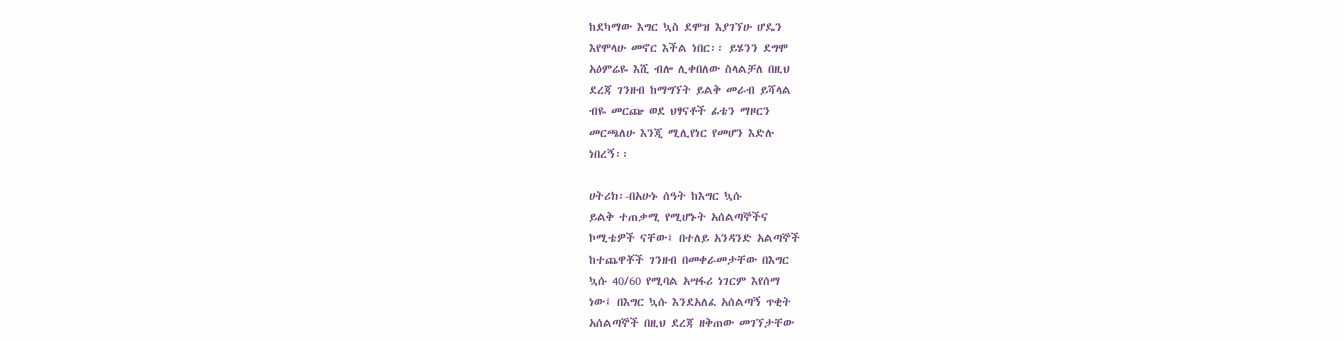ከደካማው እግር ኳስ ደሞዝ እያገኘሁ ሆዴን
እየሞላሁ መኖር እችል ነበር፡፡ ይሄንን ደግሞ
አዕምሬዬ እሺ ብሎ ሊቀበለው ስላልቻለ በዚህ
ደረጃ ገንዘብ ከማግኘት ይልቅ መራብ ይሻላል
ብዬ መርጬ ወደ ህፃናቶች ፊቴን ማዞርን
መርጫለሁ እንጂ ሚሊየነር የመሆን እድሉ
ነበረኝ፡፡

ሀትሪክ፡-በአሁኑ ሰዓት ከእግር ኳሱ
ይልቅ ተጠቃሚ የሚሆኑት አሰልጣኞችና
ኮሚቴዎች ናቸው፤ በተለይ አንዳንድ አልጣኞች
ከተጨዋቾች ገንዘብ በመቀራመታቸው በእግር
ኳሱ 40/60 የሚባል አሣፋሪ ነገርም እየሰማ
ነው፤ በእግር ኳሱ እንደአለፈ አሰልጣኝ ጥቂት
አሰልጣኞች በዚህ ደረጃ ዘቅጠው መገኘታቸው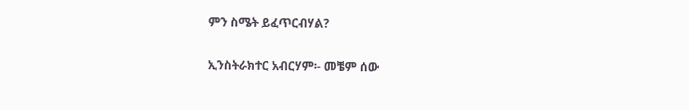ምን ስሜት ይፈጥርብሃል?

ኢንስትራክተር አብርሃም፡- መቼም ሰው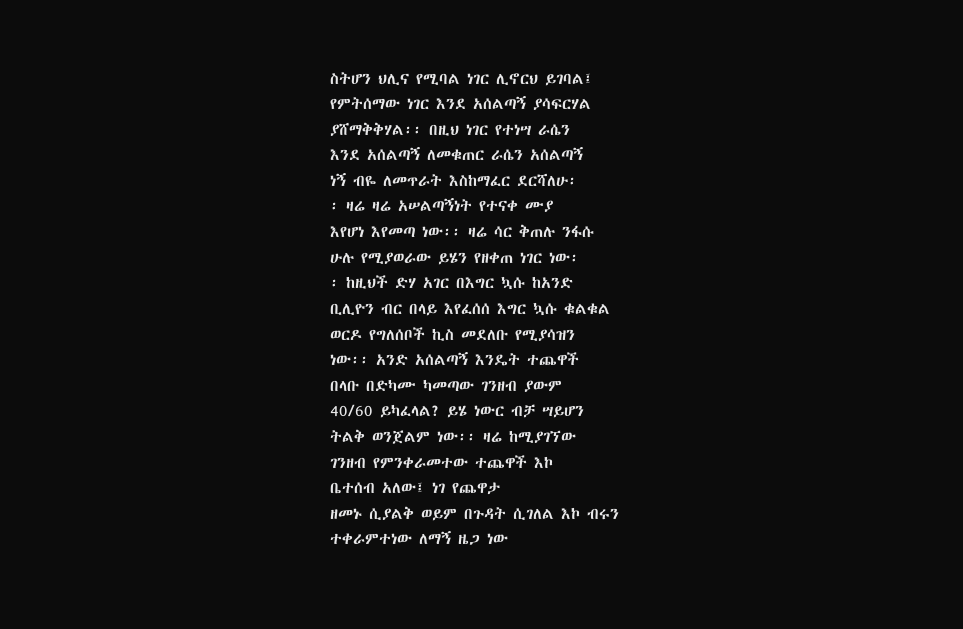ስትሆን ህሊና የሚባል ነገር ሊኖርህ ይገባል፤
የምትሰማው ነገር እንደ አሰልጣኝ ያሳፍርሃል
ያሸማቅቅሃል፡፡ በዚህ ነገር የተነሣ ራሴን
እንደ አሰልጣኝ ለመቁጠር ራሴን አሰልጣኝ
ነኝ ብዬ ለመጥራት እስከማፈር ደርሻለሁ፡
፡ ዛሬ ዛሬ አሠልጣኝነት የተናቀ ሙያ
እየሆነ እየመጣ ነው፡፡ ዛሬ ሳር ቅጠሉ ንፋሱ
ሁሉ የሚያወራው ይሄን የዘቀጠ ነገር ነው፡
፡ ከዚህች ድሃ አገር በእግር ኳሱ ከአንድ
ቢሊዮን ብር በላይ እየፈሰሰ እግር ኳሱ ቁልቁል
ወርዶ የግለሰቦች ኪስ መደለቡ የሚያሳዝን
ነው፡፡ አንድ አሰልጣኝ እንዴት ተጨዋች
በላቡ በድካሙ ካመጣው ገንዘብ ያውም
40/60 ይካፈላል? ይሄ ነውር ብቻ ሣይሆን
ትልቅ ወንጀልም ነው፡፡ ዛሬ ከሚያገኘው
ገንዘብ የምንቀራመተው ተጨዋች እኮ
ቤተሰብ አለው፤ ነገ የጨዋታ
ዘመኑ ሲያልቅ ወይም በጉዳት ሲገለል እኮ ብሩን
ተቀራምተነው ለማኝ ዜጋ ነው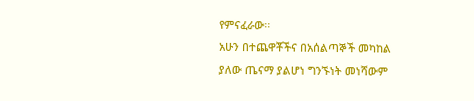የምናፈራው፡፡
አሁን በተጨዋቾችና በአሰልጣኞች መካከል
ያለው ጤናማ ያልሆነ ግንኙነት መነሻውም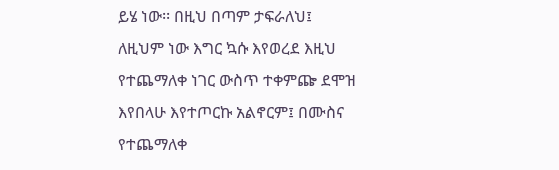ይሄ ነው፡፡ በዚህ በጣም ታፍራለህ፤
ለዚህም ነው እግር ኳሱ እየወረደ እዚህ
የተጨማለቀ ነገር ውስጥ ተቀምጬ ደሞዝ
እየበላሁ እየተጦርኩ አልኖርም፤ በሙስና
የተጨማለቀ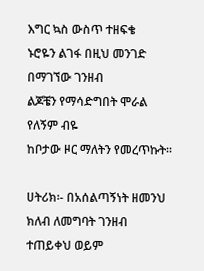እግር ኳስ ውስጥ ተዘፍቄ
ኑሮዬን ልገፋ በዚህ መንገድ በማገኘው ገንዘብ
ልጆቼን የማሳድግበት ሞራል የለኝም ብዬ
ከቦታው ዞር ማለትን የመረጥኩት፡፡

ሀትሪክ፡- በአሰልጣኝነት ዘመንህ
ክለብ ለመግባት ገንዘብ ተጠይቀህ ወይም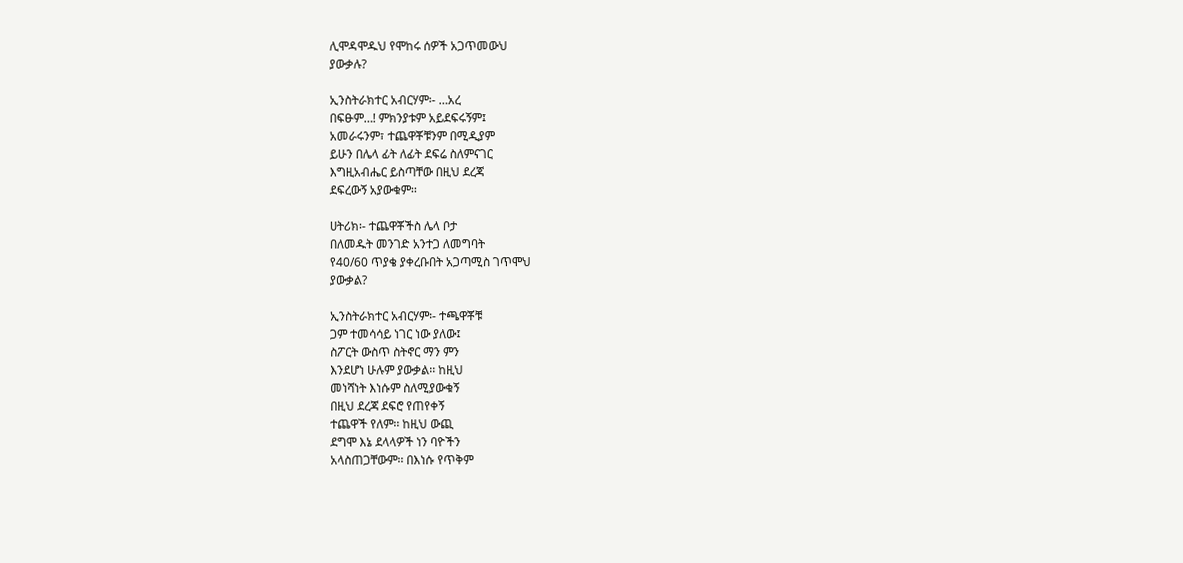ሊሞዳሞዱህ የሞከሩ ሰዎች አጋጥመውህ
ያውቃሉ?

ኢንስትራክተር አብርሃም፡- …አረ
በፍፁም…! ምክንያቱም አይደፍሩኝም፤
አመራሩንም፣ ተጨዋቾቹንም በሚዲያም
ይሁን በሌላ ፊት ለፊት ደፍሬ ስለምናገር
እግዚአብሔር ይስጣቸው በዚህ ደረጃ
ደፍረውኝ አያውቁም፡፡

ሀትሪክ፡- ተጨዋቾችስ ሌላ ቦታ
በለመዱት መንገድ አንተጋ ለመግባት
የ40/60 ጥያቄ ያቀረቡበት አጋጣሚስ ገጥሞህ
ያውቃል?

ኢንስትራክተር አብርሃም፡- ተጫዋቾቹ
ጋም ተመሳሳይ ነገር ነው ያለው፤
ስፖርት ውስጥ ስትኖር ማን ምን
እንደሆነ ሁሉም ያውቃል፡፡ ከዚህ
መነሻነት እነሱም ስለሚያውቁኝ
በዚህ ደረጃ ደፍሮ የጠየቀኝ
ተጨዋች የለም፡፡ ከዚህ ውጪ
ደግሞ እኔ ደላላዎች ነን ባዮችን
አላስጠጋቸውም፡፡ በእነሱ የጥቅም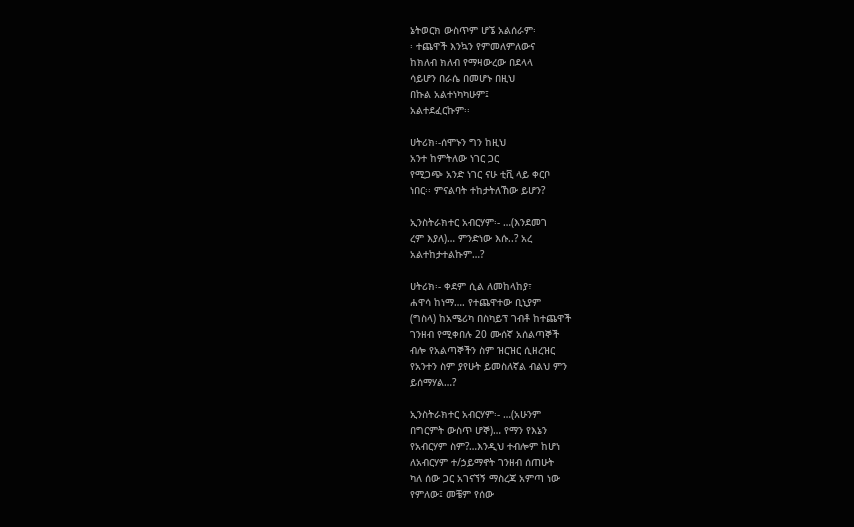ኔትወርክ ውስጥም ሆኜ አልሰራም፡
፡ ተጨዋች እንኳን የምመለምለውና
ከክለብ ክለብ የማዛውረው በደላላ
ሳይሆን በራሴ በመሆኑ በዚህ
በኩል አልተነካካሁም፤
አልተደፈርኩም፡፡

ሀትሪክ፡-ሰሞኑን ግን ከዚህ
አንተ ከምትለው ነገር ጋር
የሚጋጭ አንድ ነገር ናሁ ቲቪ ላይ ቀርቦ
ነበር፡፡ ምናልባት ተከታትለኸው ይሆን?

ኢንስትራክተር አብርሃም፡- …(እንደመገ
ረም እያለ)… ምንድነው እሱ..? አረ
አልተከታተልኩም…?

ሀትሪክ፡- ቀደም ሲል ለመከላከያ፣
ሐዋሳ ከነማ…. የተጨዋተው ቢኒያም
(ግስላ) ከአሜሪካ በስካይፕ ገብቶ ከተጨዋች
ገንዘብ የሚቀበሉ 20 ሙሰኛ አሰልጣኞች
ብሎ የአልጣኞችን ስም ዝርዝር ሲዘረዝር
የአንተን ስም ያየሁት ይመስለኛል ብልህ ምን
ይሰማሃል…?

ኢንስትራክተር አብርሃም፡- …(አሁንም
በግርምት ውስጥ ሆኞ)… የማን የእኔን
የአብርሃም ስም?…እንዲህ ተብሎም ከሆነ
ለአብርሃም ተ/ኃይማኖት ገንዘብ ሰጠሁት
ካለ ሰው ጋር አገናኘኝ ማስረጃ አምጣ ነው
የምለው፤ መቼም የሰው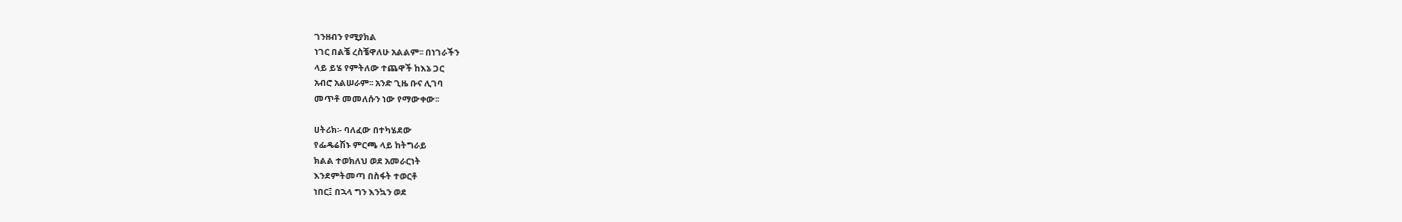ገንዘብን የሚያክል
ነገር በልቼ ረስቼዋለሁ አልልም፡፡ በነገራችን
ላይ ይሄ የምትለው ተጨዋች ከእኔ ጋር
አብሮ አልሠራም፡፡ አንድ ጊዜ ቡና ሊገባ
መጥቶ መመለሱን ነው የማውቀው፡፡

ሀትሪክ፡- ባለፈው በተካሄደው
የፌዴሬሽኑ ምርጫ ላይ ከትግራይ
ክልል ተወክለህ ወደ አመራርነት
እንደምትመጣ በስፋት ተወርቶ
ነበር፤ በኋላ ግን እንኳን ወደ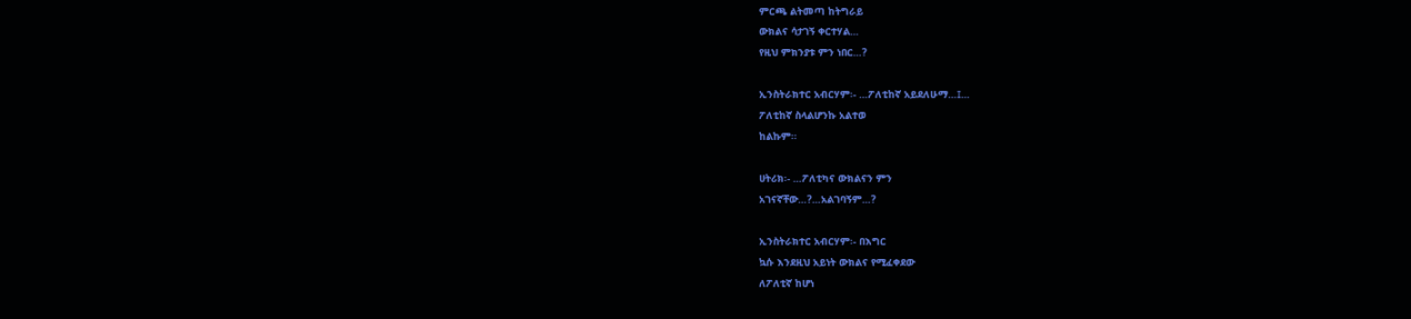ምርጫ ልትመጣ ከትግራይ
ውክልና ሳታገኝ ቀርተሃል…
የዚህ ምክንያቱ ምን ነበር…?

ኢንስትራክተር አብርሃም፡- …ፖለቲከኛ አይደለሁማ…፤…
ፖለቲከኛ ስላልሆንኩ አልተወ
ከልኩም፡፡

ሀትሪክ፡- …ፖለቲካና ውክልናን ምን
አገናኛቸው…?…አልገባኝም…?

ኢንስትራክተር አብርሃም፡- በእግር
ኳሱ እንደዚህ አይነት ውክልና የሚፈቀደው
ለፖለቲኛ ከሆነ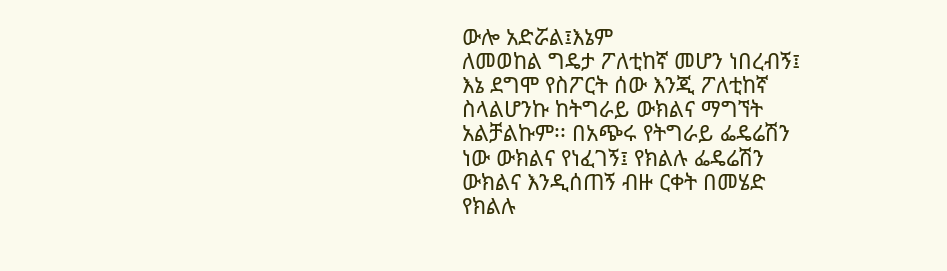ውሎ አድሯል፤እኔም
ለመወከል ግዴታ ፖለቲከኛ መሆን ነበረብኝ፤
እኔ ደግሞ የስፖርት ሰው እንጂ ፖለቲከኛ
ስላልሆንኩ ከትግራይ ውክልና ማግኘት
አልቻልኩም፡፡ በአጭሩ የትግራይ ፌዴሬሽን
ነው ውክልና የነፈገኝ፤ የክልሉ ፌዴሬሽን
ውክልና እንዲሰጠኝ ብዙ ርቀት በመሄድ
የክልሉ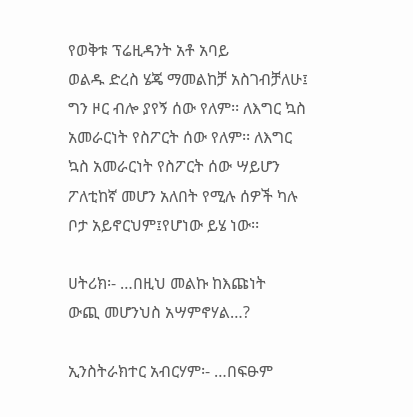የወቅቱ ፕሬዚዳንት አቶ አባይ
ወልዱ ድረስ ሄጄ ማመልከቻ አስገብቻለሁ፤
ግን ዞር ብሎ ያየኝ ሰው የለም፡፡ ለእግር ኳስ
አመራርነት የስፖርት ሰው የለም፡፡ ለእግር
ኳስ አመራርነት የስፖርት ሰው ሣይሆን
ፖለቲከኛ መሆን አለበት የሚሉ ሰዎች ካሉ
ቦታ አይኖርህም፤የሆነው ይሄ ነው፡፡

ሀትሪክ፡- …በዚህ መልኩ ከእጩነት
ውጪ መሆንህስ አሣምኖሃል…?

ኢንስትራክተር አብርሃም፡- …በፍፁም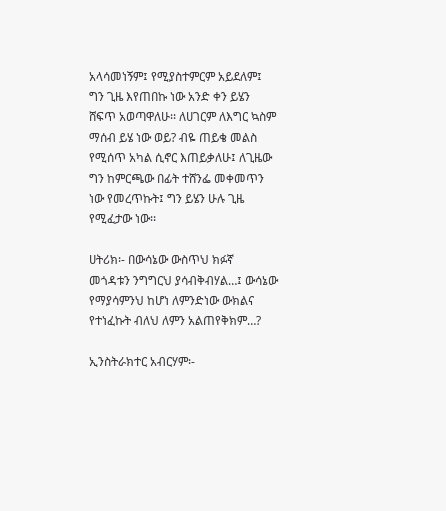አላሳመነኝም፤ የሚያስተምርም አይደለም፤
ግን ጊዜ እየጠበኩ ነው አንድ ቀን ይሄን
ሸፍጥ አወጣዋለሁ፡፡ ለሀገርም ለእግር ኳስም
ማሰብ ይሄ ነው ወይ? ብዬ ጠይቄ መልስ
የሚሰጥ አካል ሲኖር እጠይቃለሁ፤ ለጊዜው
ግን ከምርጫው በፊት ተሸንፌ መቀመጥን
ነው የመረጥኩት፤ ግን ይሄን ሁሉ ጊዜ
የሚፈታው ነው፡፡

ሀትሪክ፡- በውሳኔው ውስጥህ ክፉኛ
መጎዳቱን ንግግርህ ያሳብቅብሃል…፤ ውሳኔው
የማያሳምንህ ከሆነ ለምንድነው ውክልና
የተነፈኩት ብለህ ለምን አልጠየቅክም…?

ኢንስትራክተር አብርሃም፡-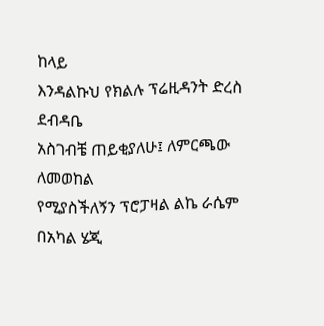ከላይ
እንዳልኩህ የክልሉ ፕሬዚዳንት ድረስ ደብዳቤ
አስገብቼ ጠይቂያለሁ፤ ለምርጫው ለመወከል
የሚያስችለኝን ፕሮፓዛል ልኬ ራሴም
በአካል ሄጂ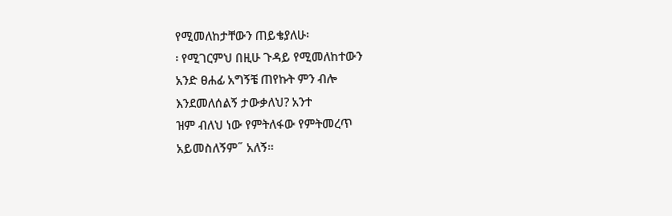የሚመለከታቸውን ጠይቄያለሁ፡
፡ የሚገርምህ በዚሁ ጉዳይ የሚመለከተውን
አንድ ፀሐፊ አግኝቼ ጠየኩት ምን ብሎ
እንደመለሰልኝ ታውቃለህ? አንተ
ዝም ብለህ ነው የምትለፋው የምትመረጥ
አይመስለኝም˝ አለኝ፡፡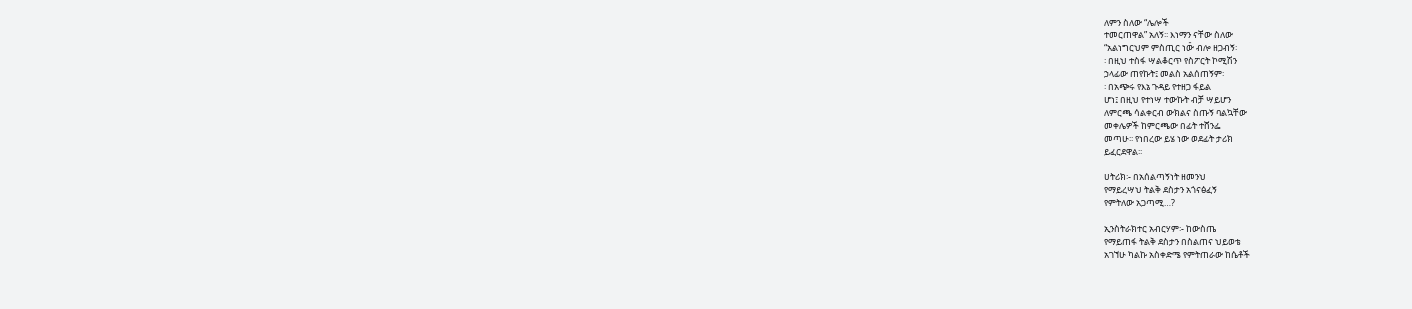ለምን ስለው “ሌሎች
ተመርጠዋል” አለኝ፡፡ እነማን ናቸው ስለው
“አልነግርህም ምስጢር ነው̎ ብሎ ዘጋብኝ፡
፡ በዚህ ተስፋ ሣልቆርጥ የስፖርት ኮሚሽን
ኃላፊው ጠየኩት፤ መልስ አልሰጠኝም፡
፡ በአጭሩ የእኔ ጉዳይ የተዘጋ ፋይል
ሆነ፤ በዚህ የተነሣ ተውኩት ብቻ ሣይሆን
ለምርጫ ሳልቀርብ ውክልና ስጡኝ ባልኳቸው
መቀሌዎች ከምርጫው በፊት ተሸንፌ
መጣሁ፡፡ የነበረው ይሄ ነው ወደፊት ታሪክ
ይፈርደዋል፡፡

ሀትሪክ፡- በአሰልጣኝነት ዘመንህ
የማይረሣህ ትልቅ ደስታን አጎናፅፈኝ
የምትለው አጋጣሚ…?

ኢንስትራክተር አብርሃም፡- ከውስጤ
የማይጠፋ ትልቅ ደስታን በስልጠና ህይወቴ
አገኘሁ ካልኩ አስቀድሜ የምትጠራው ከሴቶች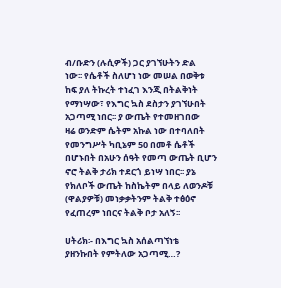ብ/ቡድን (ሉሲዎች) ጋር ያገኘሁትን ድል
ነው፡፡ የሴቶች ስለሆነ ነው መሠል በወቅቱ
ከፍ ያለ ትኩረት ተነፈገ እንጂ በትልቅነት
የማነሣው፣ የእግር ኳስ ደስታን ያገኘሁበት
አጋጣሚ ነበር፡፡ ያ ውጤት የተመዘገበው
ዛሬ ወንድም ሴትም አኩል ነው በተባለበት
የመንግሥት ካቢኔም 50 በመቶ ሴቶች
በሆኑበት በአሁን ሰዓት የመጣ ውጤት ቢሆን
ኖሮ ትልቅ ታሪክ ተደርጎ ይነሣ ነበር፡፡ ያኔ
የክለቦች ውጤት ከስኬትም በላይ ለወንዶቹ
(ዋልያዎቹ) መነቃቃትንም ትልቅ ተፅዕኖ
የፈጠረም ነበርና ትልቅ ቦታ አለኝ፡፡

ሀትሪክ፡- በእግር ኳስ አሰልጣኘነቴ
ያዘንኩበት የምትለው አጋጣሚ…?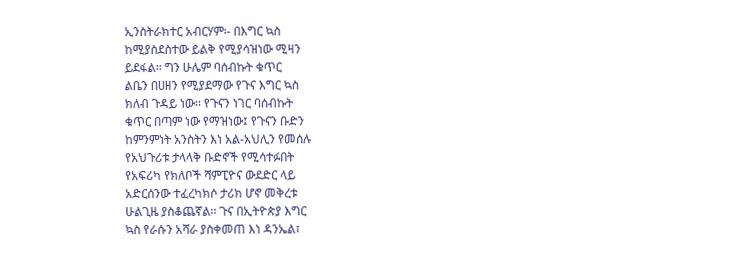ኢንስትራክተር አብርሃም፡- በእግር ኳስ
ከሚያስደስተው ይልቅ የሚያሳዝነው ሚዛን
ይደፋል፡፡ ግን ሁሌም ባሰብኩት ቁጥር
ልቤን በሀዘን የሚያደማው የጉና እግር ኳስ
ክለብ ጉዳይ ነው፡፡ የጉናን ነገር ባሰብኩት
ቁጥር በጣም ነው የማዝነው፤ የጉናን ቡድን
ከምንምነት አንስትን እነ አል-አህሊን የመሰሉ
የአህጉሪቱ ታላላቅ ቡድኖች የሚሳተፉበት
የአፍሪካ የክለቦች ሻምፒዮና ውደድር ላይ
አድርሰንው ተፈረካክሶ ታሪክ ሆኖ መቅረቱ
ሁልጊዜ ያስቆጨኛል፡፡ ጉና በኢትዮጵያ እግር
ኳስ የራሱን አሻራ ያስቀመጠ እነ ዳንኤል፣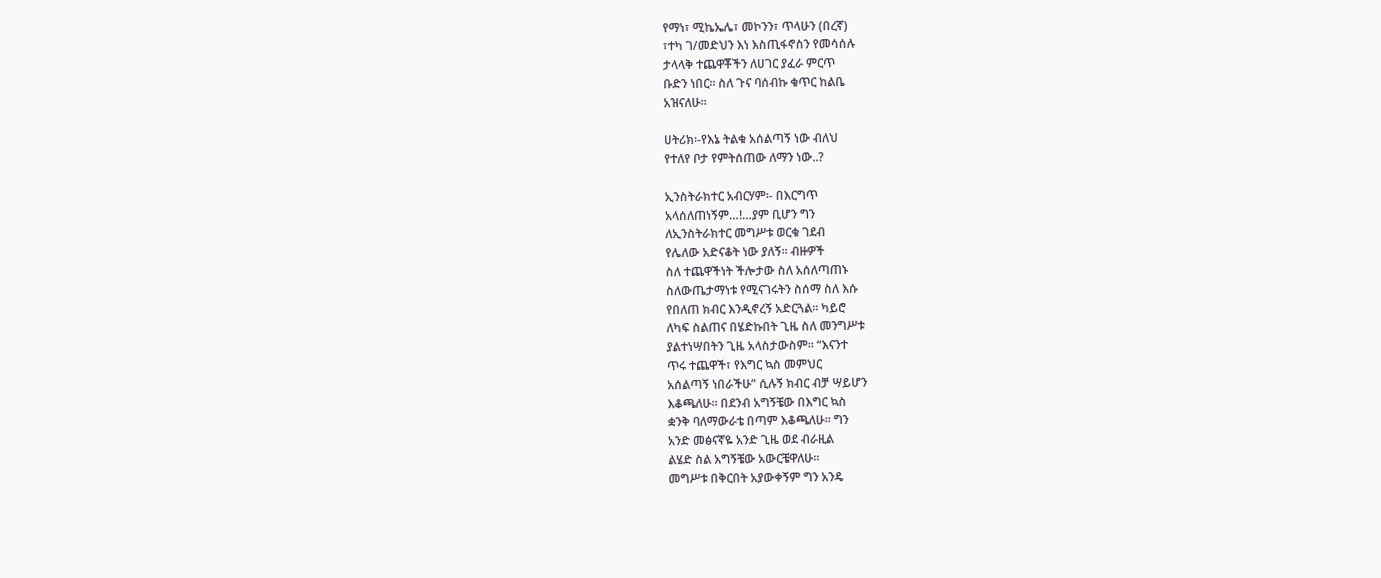የማነ፣ ሚኬኤሌ፣ መኮንን፣ ጥላሁን (በረኛ)
፣ተካ ገ/መድህን እነ እስጢፋኖስን የመሳሰሉ
ታላላቅ ተጨዋቾችን ለሀገር ያፈራ ምርጥ
ቡድን ነበር፡፡ ስለ ጉና ባሰብኩ ቁጥር ከልቤ
አዝናለሁ፡፡

ሀትሪክ፡-የእኔ ትልቁ አሰልጣኝ ነው ብለህ
የተለየ ቦታ የምትሰጠው ለማን ነው..?

ኢንስትራክተር አብርሃም፡- በእርግጥ
አላሰለጠነኝም…!…ያም ቢሆን ግን
ለኢንስትራክተር መግሥቱ ወርቁ ገደብ
የሌለው አድናቆት ነው ያለኝ፡፡ ብዙዎች
ስለ ተጨዋችነት ችሎታው ስለ አሰለጣጠኑ
ስለውጤታማነቱ የሚናገሩትን ስሰማ ስለ እሱ
የበለጠ ክብር እንዲኖረኝ አድርጓል፡፡ ካይሮ
ለካፍ ስልጠና በሄድኩበት ጊዜ ስለ መንግሥቱ
ያልተነሣበትን ጊዜ አላስታውስም፡፡ “እናንተ
ጥሩ ተጨዋች፣ የእግር ኳስ መምህር
አሰልጣኝ ነበራችሁ” ሲሉኝ ክብር ብቻ ሣይሆን
እቆጫለሁ፡፡ በደንብ አግኝቼው በእግር ኳስ
ቋንቅ ባለማውራቴ በጣም እቆጫለሁ፡፡ ግን
አንድ መፅናኛዬ አንድ ጊዜ ወደ ብራዚል
ልሄድ ስል አግኝቼው አውርቼዋለሁ፡፡
መግሥቱ በቅርበት አያውቀኝም ግን አንዴ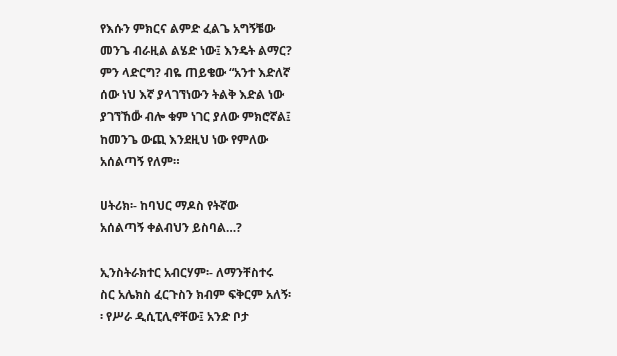የእሱን ምክርና ልምድ ፈልጌ አግኝቼው
መንጌ ብራዚል ልሄድ ነው፤ እንዴት ልማር?
ምን ላድርግ? ብዬ ጠይቄው “አንተ እድለኛ
ሰው ነህ እኛ ያላገኘነውን ትልቅ እድል ነው
ያገኘኸው̎ ብሎ ቁም ነገር ያለው ምክሮኛል፤
ከመንጌ ውጪ እንደዚህ ነው የምለው
አሰልጣኝ የለም።

ሀትሪክ፡- ከባህር ማዶስ የትኛው
አሰልጣኝ ቀልብህን ይስባል…?

ኢንስትራክተር አብርሃም፡- ለማንቸስተሩ
ስር አሌክስ ፈርጉስን ክብም ፍቅርም አለኝ፡
፡ የሥራ ዲሲፒሊኖቸው፤ አንድ ቦታ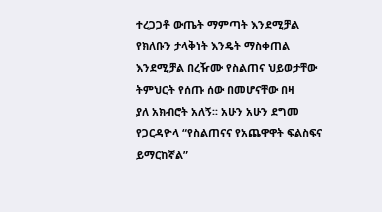ተረጋጋቶ ውጤት ማምጣት እንደሚቻል
የክለቡን ታላቅነት እንዴት ማስቀጠል
እንደሚቻል በረዥሙ የስልጠና ህይወታቸው
ትምህርት የሰጡ ሰው በመሆናቸው በዛ
ያለ አክብሮት አለኝ፡፡ አሁን አሁን ደግመ
የጋርዳዮላ “የስልጠናና የአጨዋዋት ፍልስፍና
ይማርከኛል”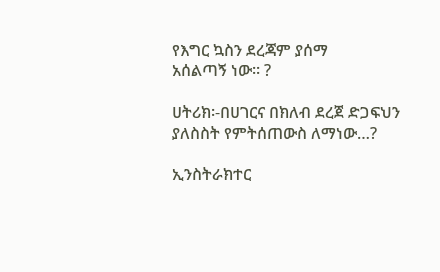የእግር ኳስን ደረጃም ያሰማ
አሰልጣኝ ነው፡፡ ?

ሀትሪክ፡-በሀገርና በክለብ ደረጀ ድጋፍህን
ያለስስት የምትሰጠውስ ለማነው…?

ኢንስትራክተር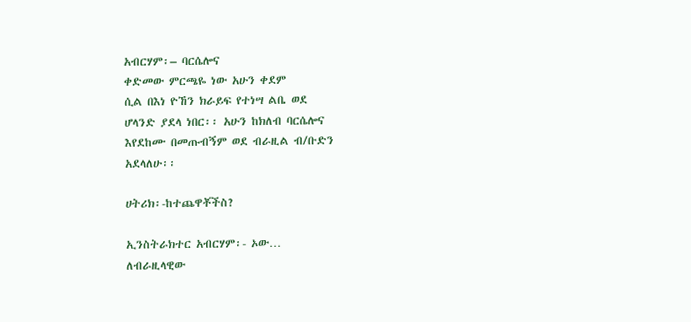አብርሃም፡– ባርሴሎና
ቀድመው ምርጫዬ ነው አሁን ቀደም
ሲል በእነ ዮኸን ክራይፍ የተነሣ ልቤ ወደ
ሆላንድ ያደላ ነበር፡፡ አሁን ከክለብ ባርሴሎና
እየደከሙ በመጡብኝም ወደ ብራዚል ብ/ቡድን
አደላለሁ፡፡

ሀትሪክ፡-ከተጨዋቾችስ?

ኢንስትራክተር አብርሃም፡- ኦው…
ለብራዚላዊው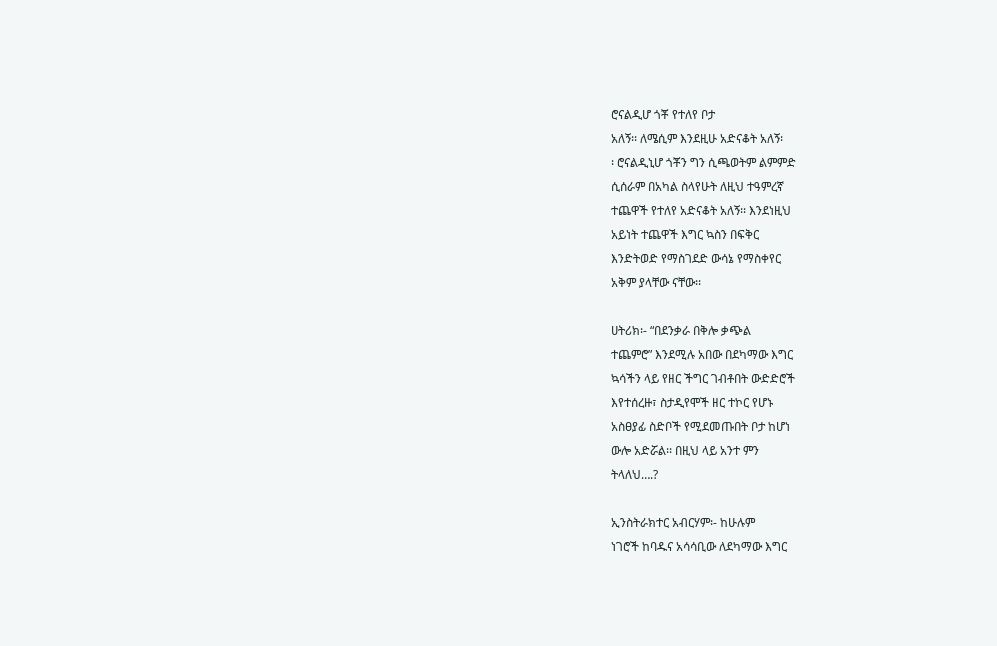ሮናልዲሆ ጎቾ የተለየ ቦታ
አለኝ፡፡ ለሜሲም እንደዚሁ አድናቆት አለኝ፡
፡ ሮናልዲኒሆ ጎቾን ግን ሲጫወትም ልምምድ
ሲሰራም በአካል ስላየሁት ለዚህ ተዓምረኛ
ተጨዋች የተለየ አድናቆት አለኝ፡፡ እንደነዚህ
አይነት ተጨዋች እግር ኳስን በፍቅር
እንድትወድ የማስገደድ ውሳኔ የማስቀየር
አቅም ያላቸው ናቸው፡፡

ሀትሪክ፡- “በደንቃራ በቅሎ ቃጭል
ተጨምሮ” እንደሚሉ አበው በደካማው እግር
ኳሳችን ላይ የዘር ችግር ገብቶበት ውድድሮች
እየተሰረዙ፣ ስታዲየሞች ዘር ተኮር የሆኑ
አስፀያፊ ስድቦች የሚደመጡበት ቦታ ከሆነ
ውሎ አድሯል፡፡ በዚህ ላይ አንተ ምን
ትላለህ….?

ኢንስትራክተር አብርሃም፡- ከሁሉም
ነገሮች ከባዱና አሳሳቢው ለደካማው እግር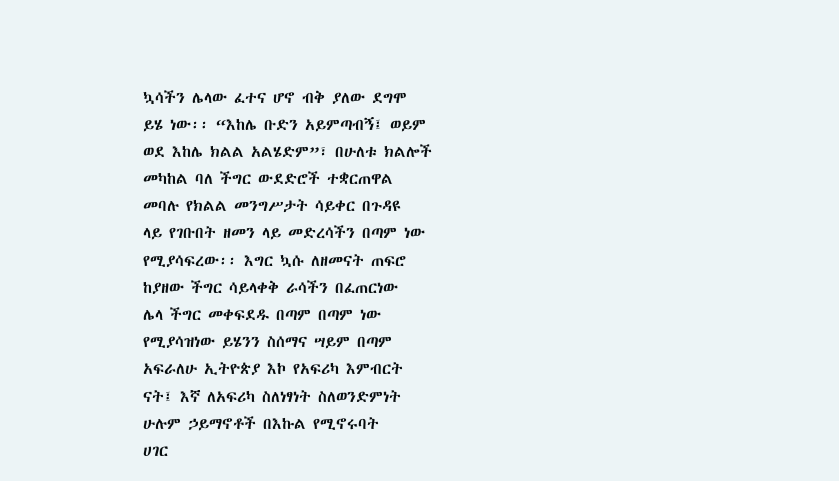ኳሳችን ሌላው ፈተና ሆኖ ብቅ ያለው ደግሞ
ይሄ ነው፡፡ “እከሌ ቡድን አይምጣብኝ፤ ወይም
ወደ እከሌ ክልል አልሄድም”፣ በሁለቱ ክልሎች
መካከል ባለ ችግር ውደድሮች ተቋርጠዋል
መባሉ የክልል መንግሥታት ሳይቀር በጉዳዩ
ላይ የገቡበት ዘመን ላይ መድረሳችን በጣም ነው
የሚያሳፍረው፡፡ እግር ኳሱ ለዘመናት ጠፍሮ
ከያዘው ችግር ሳይላቀቅ ራሳችን በፈጠርነው
ሌላ ችግር መቀፍደዱ በጣም በጣም ነው
የሚያሳዝነው ይሄንን ስሰማና ሣይም በጣም
አፍራለሁ ኢትዮጵያ እኮ የአፍሪካ እምብርት
ናት፤ እኛ ለአፍሪካ ስለነፃነት ስለወንድምነት
ሁሉም ኃይማኖቶች በእኩል የሚኖሩባት
ሀገር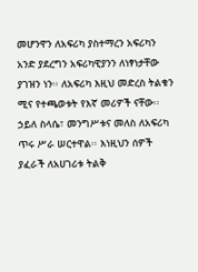መሆንዋን ለአፍሪካ ያስተማረን አፍሪካን
አንድ ያደረግን አፍሪካዊያንን ለነፃነታቸው
ያገዝን ነን፡፡ ለአፍሪካ እዚህ መድረስ ትልቁን
ሚና የተጫወቱት የእኛ መሪዎች ናቸው፡፡
ኃይለ ስላሴ፣ መንግሥቱና መለስ ለአፍሪካ
ጥሩ ሥራ ሠርተዋል፡፡ እነዚህን ሰዎች
ያፈራች ለአሀገሪቱ ትልቅ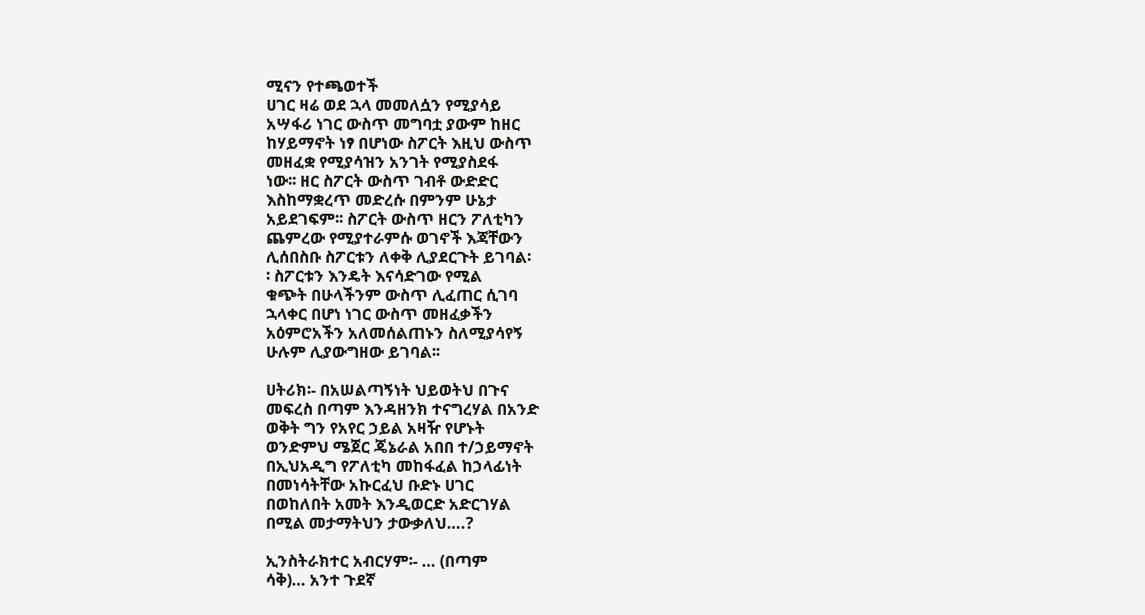ሚናን የተጫወተች
ሀገር ዛሬ ወደ ኋላ መመለሷን የሚያሳይ
አሣፋሪ ነገር ውስጥ መግባቷ ያውም ከዘር
ከሃይማኖት ነፃ በሆነው ስፖርት እዚህ ውስጥ
መዘፈቋ የሚያሳዝን አንገት የሚያስደፋ
ነው፡፡ ዘር ስፖርት ውስጥ ገብቶ ውድድር
እስከማቋረጥ መድረሱ በምንም ሁኔታ
አይደገፍም፡፡ ስፖርት ውስጥ ዘርን ፖለቲካን
ጨምረው የሚያተራምሱ ወገኖች እጃቸውን
ሊሰበስቡ ስፖርቱን ለቀቅ ሊያደርጉት ይገባል፡
፡ ስፖርቱን እንዴት እናሳድገው የሚል
ቁጭት በሁላችንም ውስጥ ሊፈጠር ሲገባ
ኋላቀር በሆነ ነገር ውስጥ መዘፈቃችን
አዕምሮአችን አለመሰልጠኑን ስለሚያሳየኝ
ሁሉም ሊያውግዘው ይገባል፡፡

ሀትሪክ፡- በአሠልጣኝነት ህይወትህ በጉና
መፍረስ በጣም እንዳዘንክ ተናግረሃል በአንድ
ወቅት ግን የአየር ኃይል አዛዥ የሆኑት
ወንድምህ ሜጀር ጄኔራል አበበ ተ/ኃይማኖት
በኢህአዲግ የፖለቲካ መከፋፈል ከኃላፊነት
በመነሳትቸው አኩርፈህ ቡድኑ ሀገር
በወከለበት አመት እንዲወርድ አድርገሃል
በሚል መታማትህን ታውቃለህ….?

ኢንስትራክተር አብርሃም፡- … (በጣም
ሳቅ)… አንተ ጉደኛ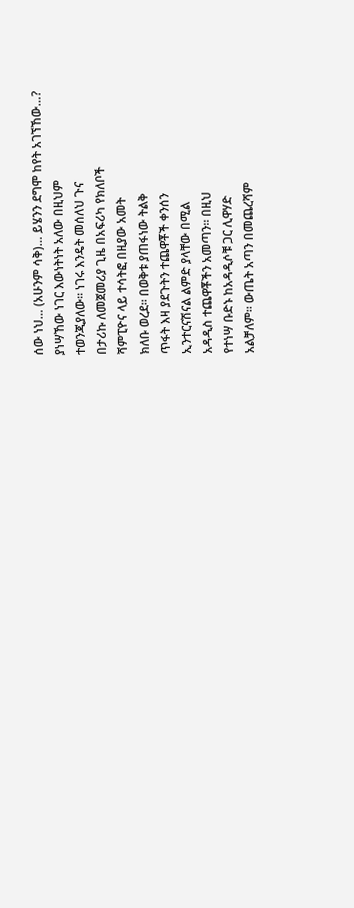ሰው ነህ… (አሁንም ሳቅ)… ይሄንን ደግሞ ከየት አገኘኸው…?
ያነሣኸው ነገር እውነትነት አለው በዚህም
ተወንጂያለው፡፡ ነገሩ እንዴት መሰለህ ጉና
በታሪኩ ለመጀመሪያ ጊዜ በአፍሪካ የክለቦች
ሻምፒዮና ላይ ተሳትፎ በዚያው አመት
ክለቡ ወረደ፡፡ በወቅቱ ያጠፋነው ትልቅ
ጥፋት እዛ ያደጉትን ተጨዋቾች ቀንሰን
ኢንተርናሽናል ልምድ ያላቸው በሚል
አዳዲስ ተጨዋቾችን አመጣን፡፡ በዚህ
የተነሣ ቡድኑ ከአዳዲሶቹ ጋር ሊዋሃድ
አልቻለም፡፡ ውጤት አጣን በመጨረሻም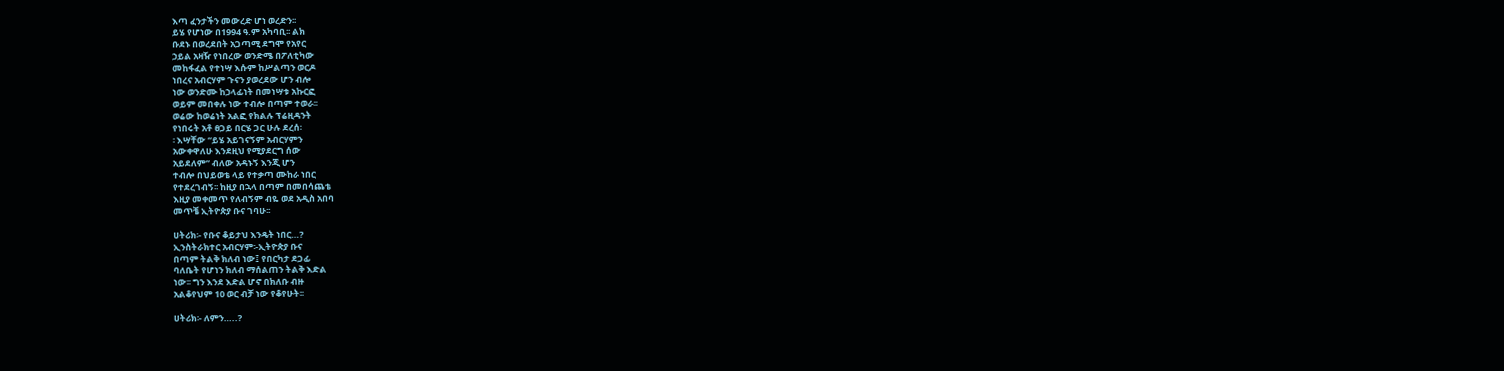እጣ ፈንታችን መውረድ ሆነ ወረድን፡፡
ይሄ የሆነው በ1994 ዓ.ም አካባቢ፡፡ ልክ
ቡደኑ በወረደበት አጋጣሚ ደግሞ የአየር
ኃይል አዛዥ የነበረው ወንድሜ በፖለቲካው
መከፋፈል የተነሣ እሱም ከሥልጣን ወርዶ
ነበረና አብርሃም ጉናን ያወረደው ሆን ብሎ
ነው ወንድሙ ከኃላፊነት በመነሣቱ አኩርፎ
ወይም መበቀሉ ነው ተብሎ በጣም ተወራ፡፡
ወሬው ከወሬነት አልፎ የክልሉ ፕሬዚዳንት
የነበሩት አቶ ፀጋይ በርሄ ጋር ሁሉ ደረሰ፡
፡ እሣቸው “ይሄ አይገናኝም አብርሃምን
አውቀዋለሁ እንደዚህ የሚያደርግ ሰው
አይደለም” ብለው አዳኑኝ እንጂ ሆን
ተብሎ በህይወቴ ላይ የተቃጣ ሙከራ ነበር
የተደረገብኝ፡፡ ከዚያ በኋላ በጣም በመበሳጨቴ
እዚያ መቀመጥ የለብኝም ብዬ ወደ አዲስ አበባ
መጥቼ ኢትዮጵያ ቡና ገባሁ፡፡

ሀትሪክ፡- የቡና ቆይታህ እንዴት ነበር…?
ኢንስትራክተር አብርሃም፡-ኢትዮጵያ ቡና
በጣም ትልቅ ክለብ ነው፤ የበርካታ ደጋፊ
ባለቤት የሆነን ክለብ ማሰልጠን ትልቅ እድል
ነው፡፡ ግን እንደ እድል ሆኖ በክለቡ ብዙ
አልቆየህም 10 ወር ብቻ ነው የቆየሁት፡፡

ሀትሪክ፡- ለምን…..?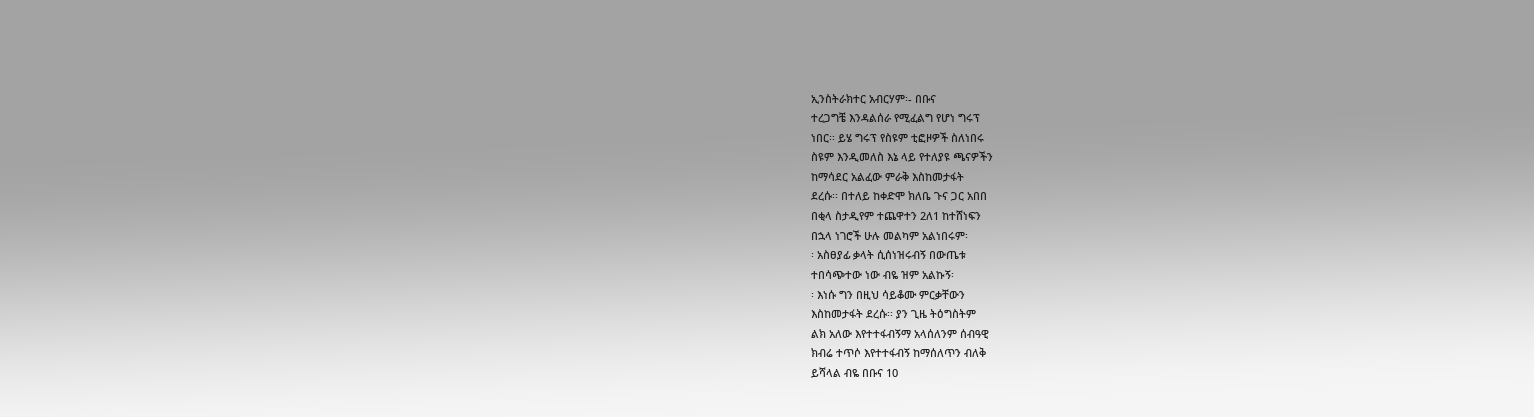ኢንስትራክተር አብርሃም፡- በቡና
ተረጋግቼ እንዳልሰራ የሚፈልግ የሆነ ግሩፕ
ነበር፡፡ ይሄ ግሩፕ የስዩም ቲፎዞዎች ስለነበሩ
ስዩም እንዲመለስ እኔ ላይ የተለያዩ ጫናዎችን
ከማሳደር አልፈው ምራቅ እስከመታፋት
ደረሱ፡፡ በተለይ ከቀድሞ ክለቤ ጉና ጋር አበበ
በቂላ ስታዲየም ተጨዋተን 2ለ1 ከተሸነፍን
በኋላ ነገሮች ሁሉ መልካም አልነበሩም፡
፡ አስፀያፊ ቃላት ሲሰነዝሩብኝ በውጤቱ
ተበሳጭተው ነው ብዬ ዝም አልኩኝ፡
፡ እነሱ ግን በዚህ ሳይቆሙ ምርቃቸውን
እስከመታፋት ደረሱ፡፡ ያን ጊዜ ትዕግስትም
ልክ አለው እየተተፋብኝማ አላሰለንም ሰብዓዊ
ክብሬ ተጥሶ እየተተፋብኝ ከማሰለጥን ብለቅ
ይሻላል ብዬ በቡና 10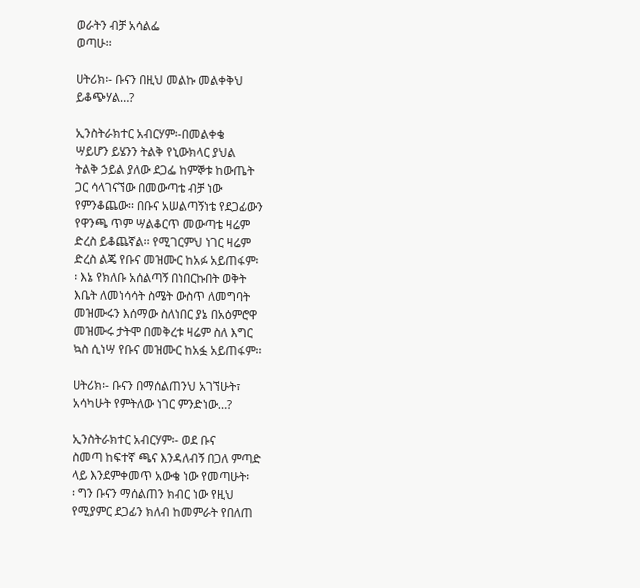ወራትን ብቻ አሳልፌ
ወጣሁ፡፡

ሀትሪክ፡- ቡናን በዚህ መልኩ መልቀቅህ
ይቆጭሃል…?

ኢንስትራክተር አብርሃም፡-በመልቀቄ
ሣይሆን ይሄንን ትልቅ የኒውክላር ያህል
ትልቅ ኃይል ያለው ደጋፌ ከምኞቱ ከውጤት
ጋር ሳላገናኘው በመውጣቴ ብቻ ነው
የምንቆጨው፡፡ በቡና አሠልጣኝነቴ የደጋፊውን
የዋንጫ ጥም ሣልቆርጥ መውጣቴ ዛሬም
ድረስ ይቆጨኛል፡፡ የሚገርምህ ነገር ዛሬም
ድረስ ልጄ የቡና መዝሙር ከአፉ አይጠፋም፡
፡ እኔ የክለቡ አሰልጣኝ በነበርኩበት ወቅት
እቤት ለመነሳሳት ስሜት ውስጥ ለመግባት
መዝሙሩን እሰማው ስለነበር ያኔ በአዕምሮዋ
መዝሙሩ ታትሞ በመቅረቱ ዛሬም ስለ እግር
ኳስ ሲነሣ የቡና መዝሙር ከአፏ አይጠፋም፡፡

ሀትሪክ፡- ቡናን በማሰልጠንህ አገኘሁት፣
አሳካሁት የምትለው ነገር ምንድነው…?

ኢንስትራክተር አብርሃም፡- ወደ ቡና
ስመጣ ከፍተኛ ጫና እንዳለብኝ በጋለ ምጣድ
ላይ እንደምቀመጥ አውቄ ነው የመጣሁት፡
፡ ግን ቡናን ማሰልጠን ክብር ነው የዚህ
የሚያምር ደጋፊን ክለብ ከመምራት የበለጠ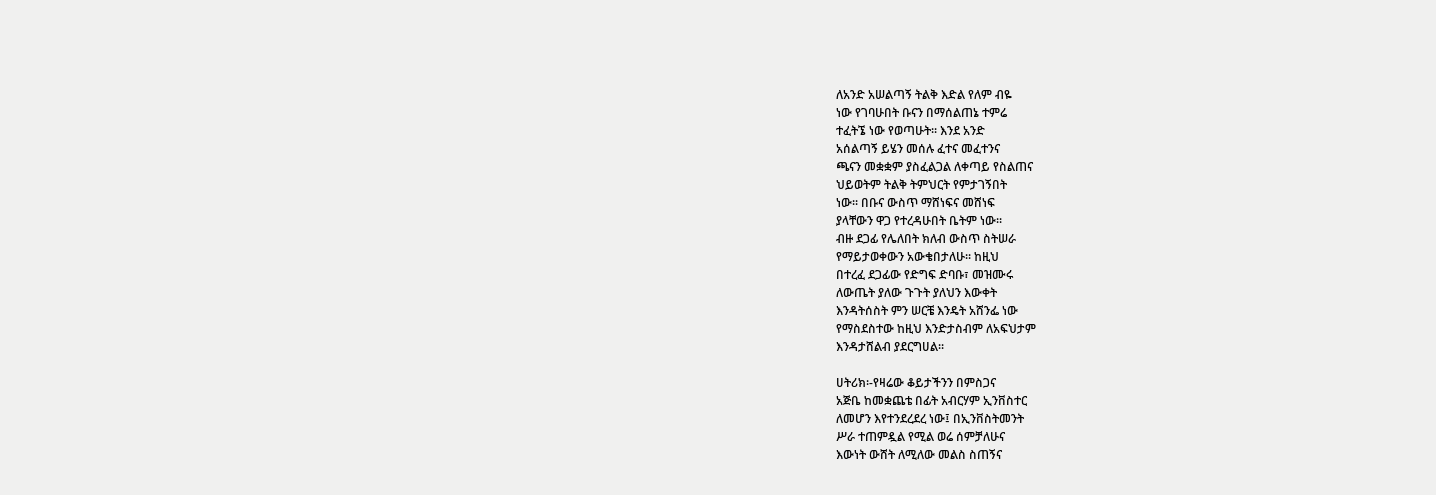ለአንድ አሠልጣኝ ትልቅ እድል የለም ብዬ
ነው የገባሁበት ቡናን በማሰልጠኔ ተምሬ
ተፈትኜ ነው የወጣሁት፡፡ እንደ አንድ
አሰልጣኝ ይሄን መሰሉ ፈተና መፈተንና
ጫናን መቋቋም ያስፈልጋል ለቀጣይ የስልጠና
ህይወትም ትልቅ ትምህርት የምታገኝበት
ነው፡፡ በቡና ውስጥ ማሸነፍና መሸነፍ
ያላቸውን ዋጋ የተረዳሁበት ቤትም ነው፡፡
ብዙ ደጋፊ የሌለበት ክለብ ውስጥ ስትሠራ
የማይታወቀውን አውቄበታለሁ፡፡ ከዚህ
በተረፈ ደጋፊው የድግፍ ድባቡ፣ መዝሙሩ
ለውጤት ያለው ጉጉት ያለህን እውቀት
እንዳትሰስት ምን ሠርቼ እንዴት አሸንፌ ነው
የማስደስተው ከዚህ እንድታስብም ለአፍህታም
እንዳታሸልብ ያደርግሀል፡፡

ሀትሪክ፡-የዛሬው ቆይታችንን በምስጋና
አጅቤ ከመቋጨቴ በፊት አብርሃም ኢንቨስተር
ለመሆን እየተንደረደረ ነው፤ በኢንቨስትመንት
ሥራ ተጠምዷል የሚል ወሬ ሰምቻለሁና
እውነት ውሸት ለሚለው መልስ ስጠኝና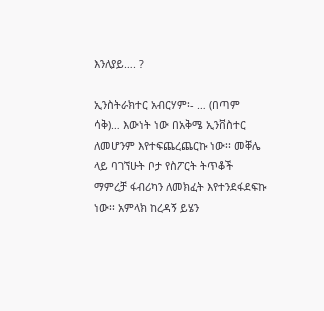እንለያይ…. ?

ኢንስትራክተር አብርሃም፡- … (በጣም
ሳቅ)… እውነት ነው በአቅሜ ኢንቨስተር
ለመሆንም እየተፍጨረጨርኩ ነው፡፡ መቐሌ
ላይ ባገኘሁት ቦታ የስፖርት ትጥቆች
ማምረቻ ፋብሪካን ለመክፈት እየተንደፋደፍኩ
ነው፡፡ አምላክ ከረዳኝ ይሄን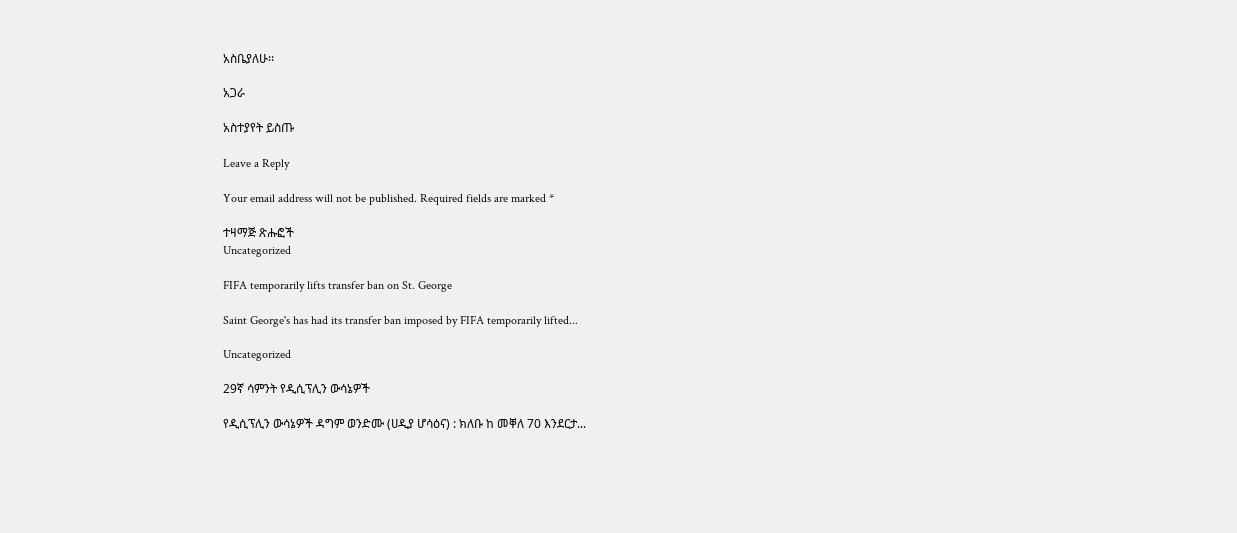አስቤያለሁ፡፡

አጋራ

አስተያየት ይስጡ

Leave a Reply

Your email address will not be published. Required fields are marked *

ተዛማጅ ጽሑፎች
Uncategorized

FIFA temporarily lifts transfer ban on St. George

Saint George's has had its transfer ban imposed by FIFA temporarily lifted...

Uncategorized

29ኛ ሳምንት የዲሲፕሊን ውሳኔዎች

የዲሲፕሊን ውሳኔዎች ዳግም ወንድሙ (ሀዲያ ሆሳዕና) : ክለቡ ከ መቐለ 70 እንደርታ...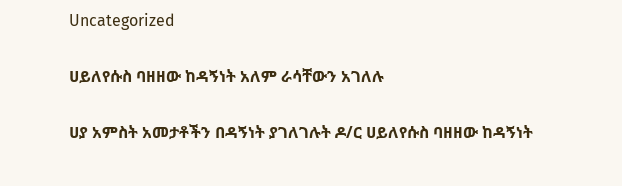Uncategorized

ሀይለየሱስ ባዘዘው ከዳኝነት አለም ራሳቸውን አገለሉ

ሀያ አምስት አመታቶችን በዳኝነት ያገለገሉት ዶ/ር ሀይለየሱስ ባዘዘው ከዳኝነት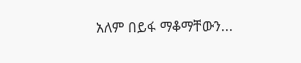አለም በይፋ ማቆማቸውን...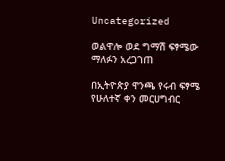Uncategorized

ወልዋሎ ወደ ግማሽ ፍፃሜው ማለፉን አረጋገጠ

በኢትዮጵያ ዋንጫ የሩብ ፍፃሜ የሁለተኛ ቀን መርሀግብር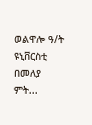ወልዋሎ ዓ/ት ዩኒቨርስቲ በመለያ ምት...